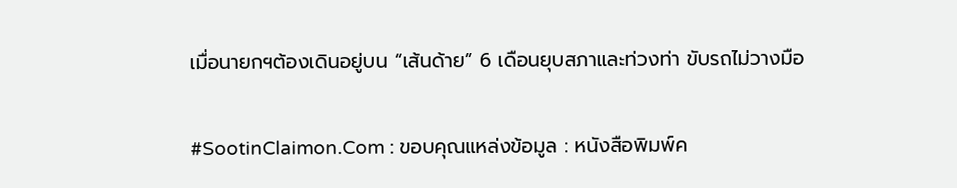เมื่อนายกฯต้องเดินอยู่บน “เส้นด้าย” 6 เดือนยุบสภาและท่วงท่า ขับรถไม่วางมือ

#SootinClaimon.Com : ขอบคุณแหล่งข้อมูล : หนังสือพิมพ์ค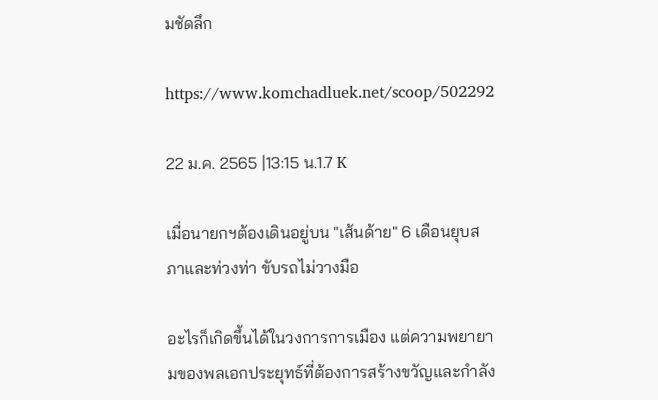มชัดลึก

https://www.komchadluek.net/scoop/502292

22 ม.ค. 2565 |13:15 น.1.7 K

เมื่อนายกฯต้องเดินอยู่บน "เส้นด้าย" 6 เดือนยุบสภาและท่วงท่า ขับรถไม่วางมือ

อะไรก็เกิดขึ้นได้ในวงการการเมือง แต่ความพยายามของพลเอกประยุทธ์ที่ต้องการสร้างขวัญและกำลัง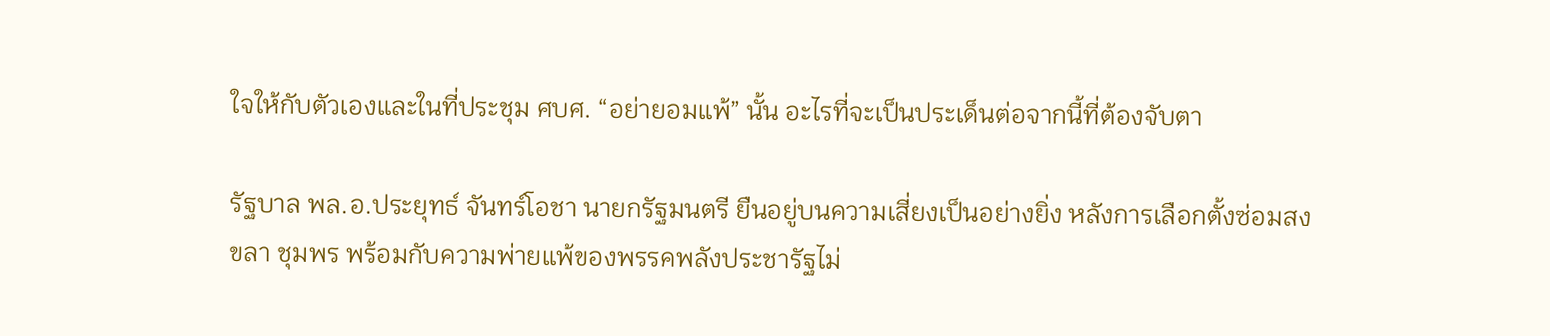ใจให้กับตัวเองและในที่ประชุม ศบศ. “อย่ายอมแพ้” นั้น อะไรที่จะเป็นประเด็นต่อจากนี้ที่ต้องจับตา

รัฐบาล พล.อ.ประยุทธ์ จันทร์โอชา นายกรัฐมนตรี ยืนอยู่บนความเสี่ยงเป็นอย่างยิ่ง หลังการเลือกตั้งซ่อมสงขลา ชุมพร พร้อมกับความพ่ายแพ้ของพรรคพลังประชารัฐไม่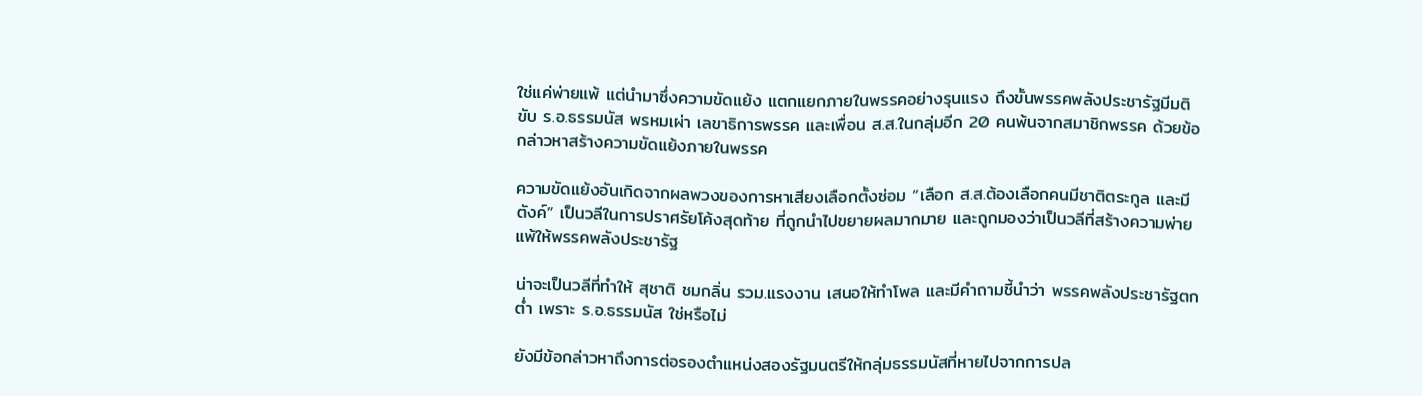ใช่แค่พ่ายแพ้ แต่นำมาซึ่งความขัดแย้ง แตกแยกภายในพรรคอย่างรุนแรง ถึงขั้นพรรคพลังประชารัฐมีมติขับ ร.อ.ธรรมนัส พรหมเผ่า เลขาธิการพรรค และเพื่อน ส.ส.ในกลุ่มอีก 20 คนพ้นจากสมาชิกพรรค ด้วยข้อกล่าวหาสร้างความขัดแย้งภายในพรรค

ความขัดแย้งอันเกิดจากผลพวงของการหาเสียงเลือกตั้งซ่อม “เลือก ส.ส.ต้องเลือกคนมีชาติตระกูล และมีตังค์” เป็นวลีในการปราศรัยโค้งสุดท้าย ที่ถูกนำไปขยายผลมากมาย และถูกมองว่าเป็นวลีที่สร้างความพ่ายแพ้ให้พรรคพลังประชารัฐ

น่าจะเป็นวลีที่ทำให้ สุชาติ ชมกลิ่น รวม.แรงงาน เสนอให้ทำโพล และมีคำถามชี้นำว่า พรรคพลังประชารัฐตกต่ำ เพราะ ร.อ.ธรรมนัส ใช่หรือไม่

ยังมีข้อกล่าวหาถึงการต่อรองตำแหน่งสองรัฐมนตรีให้กลุ่มธรรมนัสที่หายไปจากการปล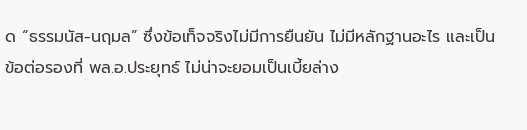ด “ธรรมนัส-นฤมล” ซึ่งข้อเท็จจริงไม่มีการยืนยัน ไม่มีหลักฐานอะไร และเป็นข้อต่อรองที่ พล.อ.ประยุทธ์ ไม่น่าจะยอมเป็นเบี้ยล่าง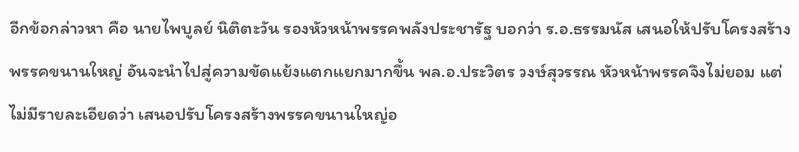อีกข้อกล่าวหา คือ นายไพบูลย์ นิติตะวัน รองหัวหน้าพรรคพลังประชารัฐ บอกว่า ร.อ.ธรรมนัส เสนอให้ปรับโครงสร้างพรรคขนานใหญ่ อันจะนำไปสู่ความขัดแย้งแตกแยกมากขึ้น พล.อ.ประวิตร วงษ์สุวรรณ หัวหน้าพรรคจึงไม่ยอม แต่ไม่มีรายละเอียดว่า เสนอปรับโครงสร้างพรรคขนานใหญ่อ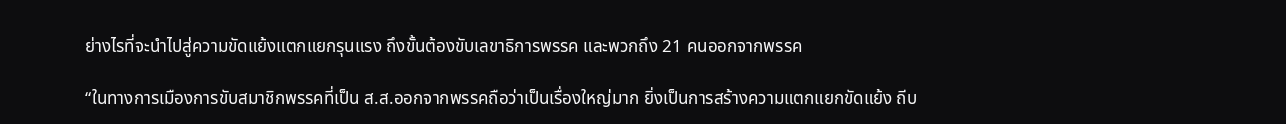ย่างไรที่จะนำไปสู่ความขัดแย้งแตกแยกรุนแรง ถึงขั้นต้องขับเลขาธิการพรรค และพวกถึง 21 คนออกจากพรรค

“ในทางการเมืองการขับสมาชิกพรรคที่เป็น ส.ส.ออกจากพรรคถือว่าเป็นเรื่องใหญ่มาก ยิ่งเป็นการสร้างความแตกแยกขัดแย้ง ถีบ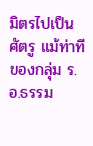มิตรไปเป็นศัตรู แม้ท่าทีของกลุ่ม ร.อ.ธรรม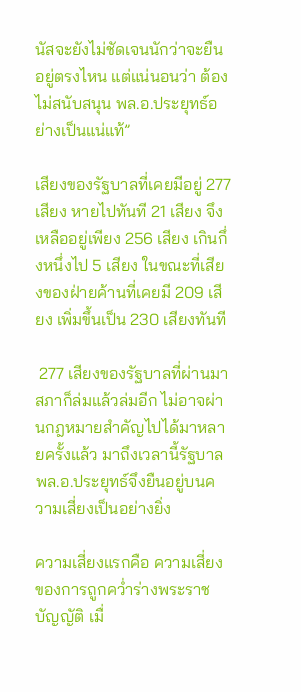นัสจะยังไม่ชัดเจนนักว่าจะยืนอยู่ตรงไหน แต่แน่นอนว่า ต้องไม่สนับสนุน พล.อ.ประยุทธ์อย่างเป็นแน่แท้”

เสียงของรัฐบาลที่เคยมีอยู่ 277 เสียง หายไปทันที 21 เสียง จึงเหลืออยู่เพียง 256 เสียง เกินกึ่งหนึ่งไป 5 เสียง ในขณะที่เสียงของฝ่ายค้านที่เคยมี 209 เสียง เพิ่มขึ้นเป็น 230 เสียงทันที

 277 เสียงของรัฐบาลที่ผ่านมา สภาก็ล่มแล้วล่มอีก ไม่อาจผ่านกฎหมายสำคัญไปได้มาหลายครั้งแล้ว มาถึงเวลานี้รัฐบาล พล.อ.ประยุทธ์จึงยืนอยู่บนความเสี่ยงเป็นอย่างยิ่ง

ความเสี่ยงแรกคือ ความเสี่ยงของการถูกคว่ำร่างพระราชบัญญัติ เมื่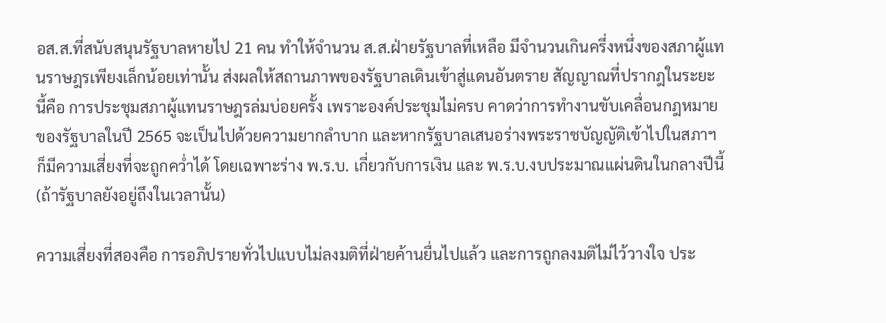อส.ส.ที่สนับสนุนรัฐบาลหายไป 21 คน ทำให้จำนวน ส.ส.ฝ่ายรัฐบาลที่เหลือ มีจำนวนเกินครึ่งหนึ่งของสภาผู้แทนราษฎรเพียงเล็กน้อยเท่านั้น ส่งผลให้สถานภาพของรัฐบาลเดินเข้าสู่แดนอันตราย สัญญาณที่ปรากฎในระยะนี้คือ การประชุมสภาผู้แทนราษฎรล่มบ่อยครั้ง เพราะองค์ประชุมไม่ครบ คาดว่าการทำงานขับเคลื่อนกฎหมายของรัฐบาลในปี 2565 จะเป็นไปด้วยความยากลำบาก และหากรัฐบาลเสนอร่างพระราชบัญญัติเข้าไปในสภาฯ ก็มีความเสี่ยงที่จะถูกคว่ำได้ โดยเฉพาะร่าง พ.ร.บ. เกี่ยวกับการเงิน และ พ.ร.บ.งบประมาณแผ่นดินในกลางปีนี้ (ถ้ารัฐบาลยังอยู่ถึงในเวลานั้น)

ความเสี่ยงที่สองคือ การอภิปรายทั่วไปแบบไม่ลงมติที่ฝ่ายค้านยื่นไปแล้ว และการถูกลงมติไม่ไว้วางใจ ประ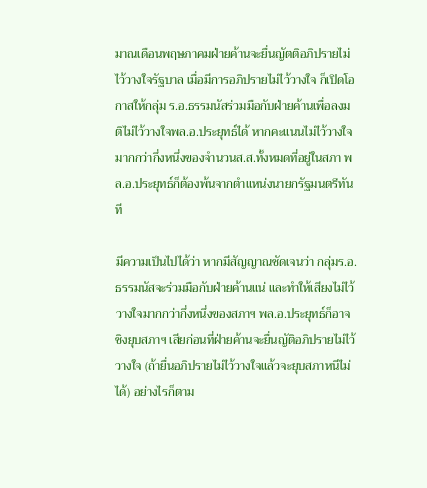มาณเดือนพฤษภาคมฝ่ายค้านจะยื่นญัตติอภิปรายไม่ไว้วางใจรัฐบาล เมื่อมีการอภิปรายไม่ไว้วางใจ ก็เปิดโอกาสให้กลุ่ม ร.อ.ธรรมนัสร่วมมือกับฝ่ายค้านเพื่อลงมติไม่ไว้วางใจพล.อ.ประยุทธ์ได้ หากคะแนนไม่ไว้วางใจมากกว่ากึ่งหนึ่งของจำนวนส.ส.ทั้งหมดที่อยู่ในสภา พล.อ.ประยุทธ์ก็ต้องพ้นจากตำแหน่งนายกรัฐมนตรีทันที

มีความเป็นไปได้ว่า หากมีสัญญาณชัดเจนว่า กลุ่มร.อ.ธรรมนัสจะร่วมมือกับฝ่ายค้านแน่ และทำให้เสียงไม่ไว้วางใจมากกว่ากึ่งหนึ่งของสภาฯ พล.อ.ประยุทธ์ก็อาจชิงยุบสภาฯ เสียก่อนที่ฝ่ายค้านจะยื่นญัติอภิปรายไม่ไว้วางใจ (ถ้ายื่นอภิปรายไม่ไว้วางใจแล้วจะยุบสภาหนีไม่ได้) อย่างไรก็ตาม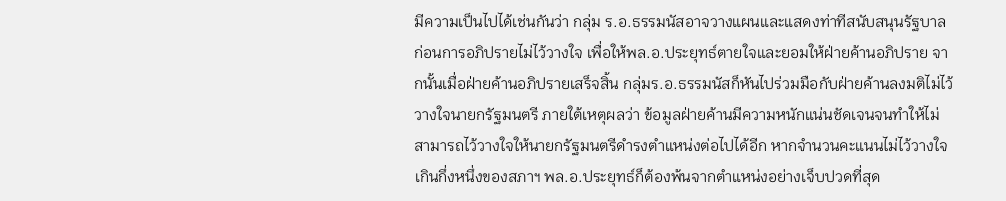มีความเป็นไปได้เช่นกันว่า กลุ่ม ร.อ.ธรรมนัสอาจวางแผนและแสดงท่าทีสนับสนุนรัฐบาลก่อนการอภิปรายไม่ไว้วางใจ เพื่อให้พล.อ.ประยุทธ์ตายใจและยอมให้ฝ่ายค้านอภิปราย จากนั้นเมื่อฝ่ายค้านอภิปรายเสร็จสิ้น กลุ่มร.อ.ธรรมนัสก็หันไปร่วมมือกับฝ่ายค้านลงมติไม่ไว้วางใจนายกรัฐมนตรี ภายใต้เหตุผลว่า ข้อมูลฝ่ายค้านมีความหนักแน่นชัดเจนจนทำให้ไม่สามารถไว้วางใจให้นายกรัฐมนตรีดำรงตำแหน่งต่อไปได้อีก หากจำนวนคะแนนไม่ไว้วางใจเกินกึ่งหนึ่งของสภาฯ พล.อ.ประยุทธ์ก็ต้องพ้นจากตำแหน่งอย่างเจ็บปวดที่สุด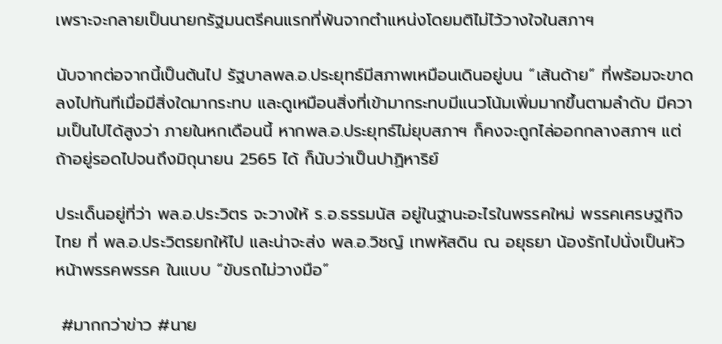เพราะจะกลายเป็นนายกรัฐมนตรีคนแรกที่พ้นจากตำแหน่งโดยมติไม่ไว้วางใจในสภาฯ

นับจากต่อจากนี้เป็นต้นไป รัฐบาลพล.อ.ประยุทธ์มีสภาพเหมือนเดินอยู่บน “เส้นด้าย” ที่พร้อมจะขาดลงไปทันทีเมื่อมีสิ่งใดมากระทบ และดูเหมือนสิ่งที่เข้ามากระทบมีแนวโน้มเพิ่มมากขึ้นตามลำดับ มีความเป็นไปได้สูงว่า ภายในหกเดือนนี้ หากพล.อ.ประยุทธ์ไม่ยุบสภาฯ ก็คงจะถูกไล่ออกกลางสภาฯ แต่ถ้าอยู่รอดไปจนถึงมิถุนายน 2565 ได้ ก็นับว่าเป็นปาฏิหาริย์

ประเด็นอยู่ที่ว่า พล.อ.ประวิตร จะวางให้ ร.อ.ธรรมนัส อยู่ในฐานะอะไรในพรรคใหม่ พรรคเศรษฐกิจไทย ที่ พล.อ.ประวิตรยกให้ไป และน่าจะส่ง พล.อ.วิชญ์ เทพหัสดิน ณ อยุธยา น้องรักไปนั่งเป็นหัวหน้าพรรคพรรค ในแบบ “ขับรถไม่วางมือ”

 #มากกว่าข่าว #นาย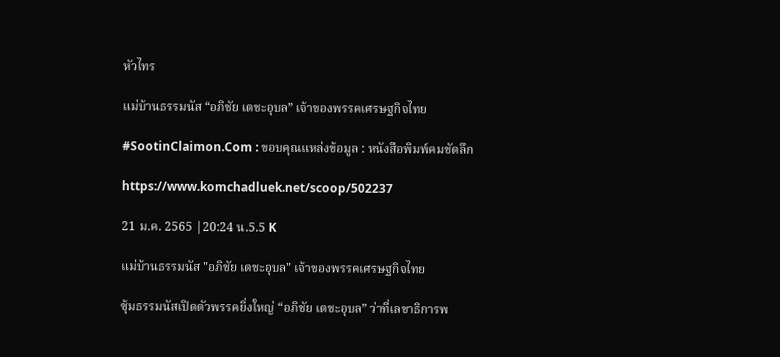หัวไทร

แม่บ้านธรรมนัส “อภิชัย เตชะอุบล” เจ้าของพรรคเศรษฐกิจไทย

#SootinClaimon.Com : ขอบคุณแหล่งข้อมูล : หนังสือพิมพ์คมชัดลึก

https://www.komchadluek.net/scoop/502237

21 ม.ค. 2565 |20:24 น.5.5 K

แม่บ้านธรรมนัส "อภิชัย เตชะอุบล" เจ้าของพรรคเศรษฐกิจไทย

ซุ้มธรรมนัสเปิดตัวพรรคยิ่งใหญ่ “อภิชัย เตชะอุบล” ว่าที่เลขาธิการพ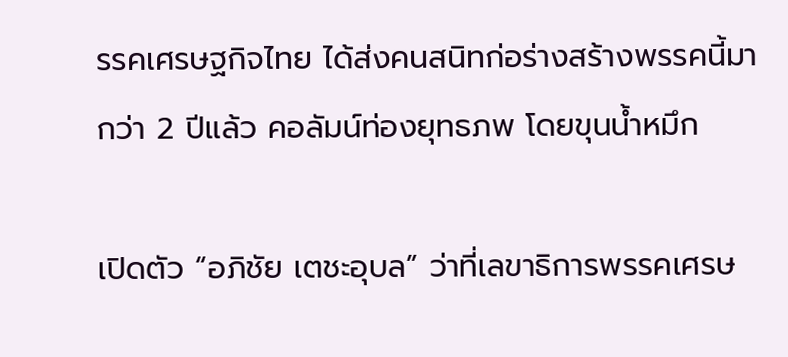รรคเศรษฐกิจไทย ได้ส่งคนสนิทก่อร่างสร้างพรรคนี้มากว่า 2 ปีแล้ว คอลัมน์ท่องยุทธภพ โดยขุนน้ำหมึก

เปิดตัว “อภิชัย เตชะอุบล” ว่าที่เลขาธิการพรรคเศรษ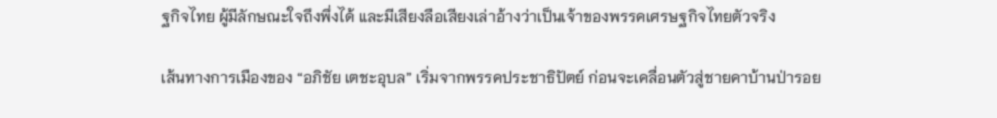ฐกิจไทย ผู้มีลักษณะใจถึงพึ่งได้ และมีเสียงลือเสียงเล่าอ้างว่าเป็นเจ้าของพรรคเศรษฐกิจไทยตัวจริง

เส้นทางการเมืองของ “อภิชัย เตชะอุบล” เริ่มจากพรรคประชาธิปัตย์ ก่อนจะเคลื่อนตัวสู่ชายคาบ้านป่ารอย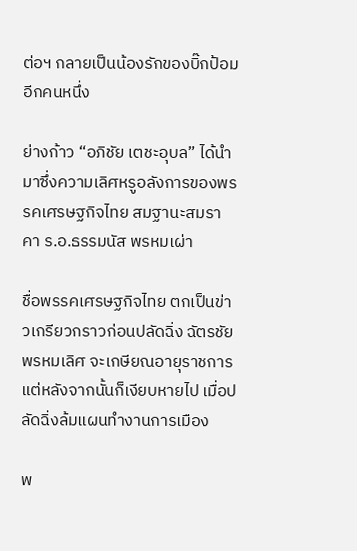ต่อฯ กลายเป็นน้องรักของบิ๊กป้อมอีกคนหนึ่ง

ย่างก้าว “อภิชัย เตชะอุบล” ได้นำมาซึ่งความเลิศหรูอลังการของพรรคเศรษฐกิจไทย สมฐานะสมราคา ร.อ.ธรรมนัส พรหมเผ่า

ชื่อพรรคเศรษฐกิจไทย ตกเป็นข่าวเกรียวกราวก่อนปลัดฉิ่ง ฉัตรชัย พรหมเลิศ จะเกษียณอายุราชการ แต่หลังจากนั้นก็เงียบหายไป เมื่อปลัดฉิ่งล้มแผนทำงานการเมือง

พ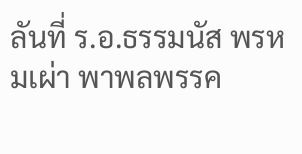ลันที่ ร.อ.ธรรมนัส พรหมเผ่า พาพลพรรค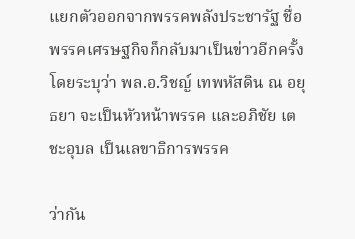แยกตัวออกจากพรรคพลังประชารัฐ ชื่อพรรคเศรษฐกิจก็กลับมาเป็นข่าวอีกครั้ง โดยระบุว่า พล.อ.วิชญ์ เทพหัสดิน ณ อยุธยา จะเป็นหัวหน้าพรรค และอภิชัย เตชะอุบล เป็นเลขาธิการพรรค

ว่ากัน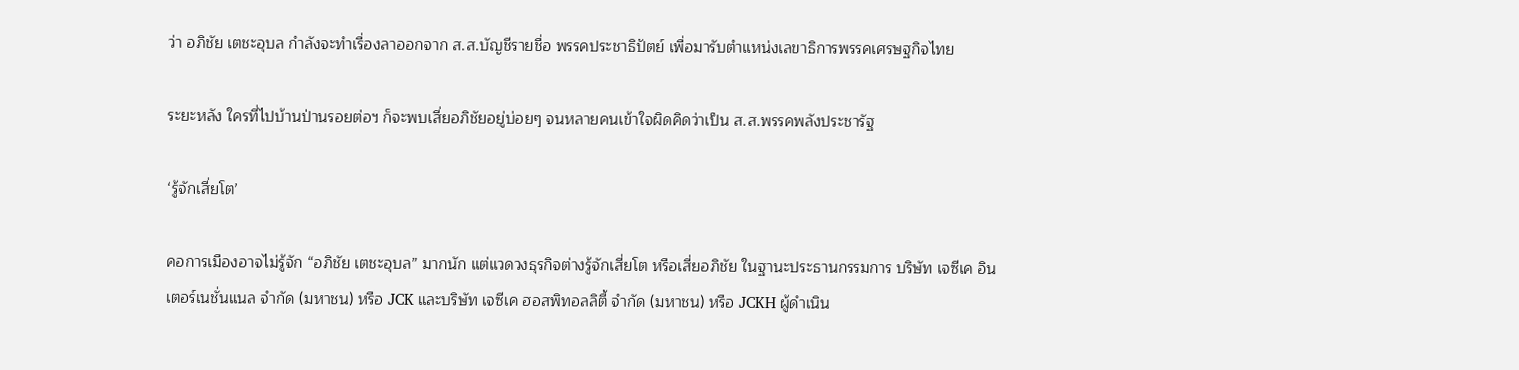ว่า อภิชัย เตชะอุบล กำลังจะทำเรื่องลาออกจาก ส.ส.บัญชีรายชื่อ พรรคประชาธิปัตย์ เพื่อมารับตำแหน่งเลขาธิการพรรคเศรษฐกิจไทย

ระยะหลัง ใครที่ไปบ้านป่านรอยต่อฯ ก็จะพบเสี่ยอภิชัยอยู่บ่อยๆ จนหลายคนเข้าใจผิดคิดว่าเป็น ส.ส.พรรคพลังประชารัฐ

‘รู้จักเสี่ยโต’

คอการเมืองอาจไม่รู้จัก “อภิชัย เตชะอุบล” มากนัก แต่แวดวงธุรกิจต่างรู้จักเสี่ยโต หรือเสี่ยอภิชัย ในฐานะประธานกรรมการ บริษัท เจซีเค อินเตอร์เนชั่นแนล จำกัด (มหาชน) หรือ JCK และบริษัท เจซีเค ฮอสพิทอลลิตี้ จำกัด (มหาชน) หรือ JCKH ผู้ดำเนิน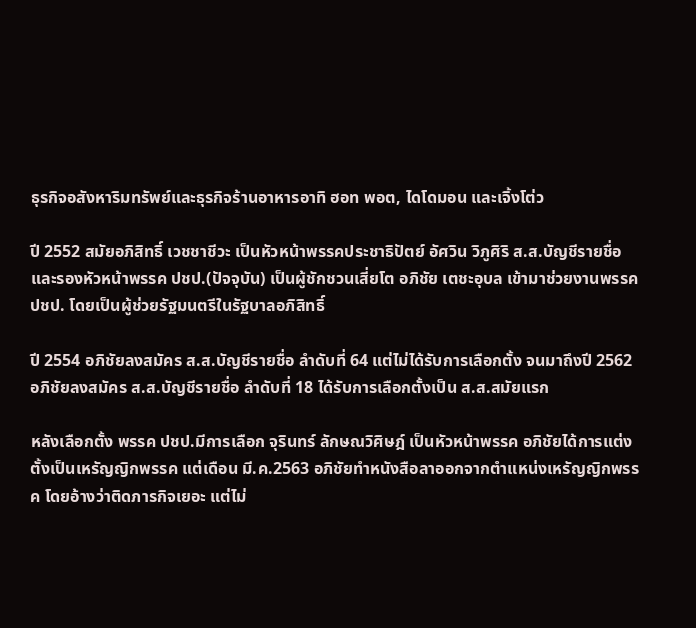ธุรกิจอสังหาริมทรัพย์และธุรกิจร้านอาหารอาทิ ฮอท พอต, ไดโดมอน และเจิ้งโต่ว

ปี 2552 สมัยอภิสิทธิ์ เวชชาชีวะ เป็นหัวหน้าพรรคประชาธิปัตย์ อัศวิน วิภูศิริ ส.ส.บัญชีรายชื่อ และรองหัวหน้าพรรค ปชป.(ปัจจุบัน) เป็นผู้ชักชวนเสี่ยโต อภิชัย เตชะอุบล เข้ามาช่วยงานพรรค ปชป. โดยเป็นผู้ช่วยรัฐมนตรีในรัฐบาลอภิสิทธิ์

ปี 2554 อภิชัยลงสมัคร ส.ส.บัญชีรายชื่อ ลำดับที่ 64 แต่ไม่ได้รับการเลือกตั้ง จนมาถึงปี 2562 อภิชัยลงสมัคร ส.ส.บัญชีรายชื่อ ลำดับที่ 18 ได้รับการเลือกตั้งเป็น ส.ส.สมัยแรก

หลังเลือกตั้ง พรรค ปชป.มีการเลือก จุรินทร์ ลักษณวิศิษฎ์ เป็นหัวหน้าพรรค อภิชัยได้การแต่งตั้งเป็นเหรัญญิกพรรค แต่เดือน มี.ค.2563 อภิชัยทำหนังสือลาออกจากตำแหน่งเหรัญญิกพรรค โดยอ้างว่าติดภารกิจเยอะ แต่ไม่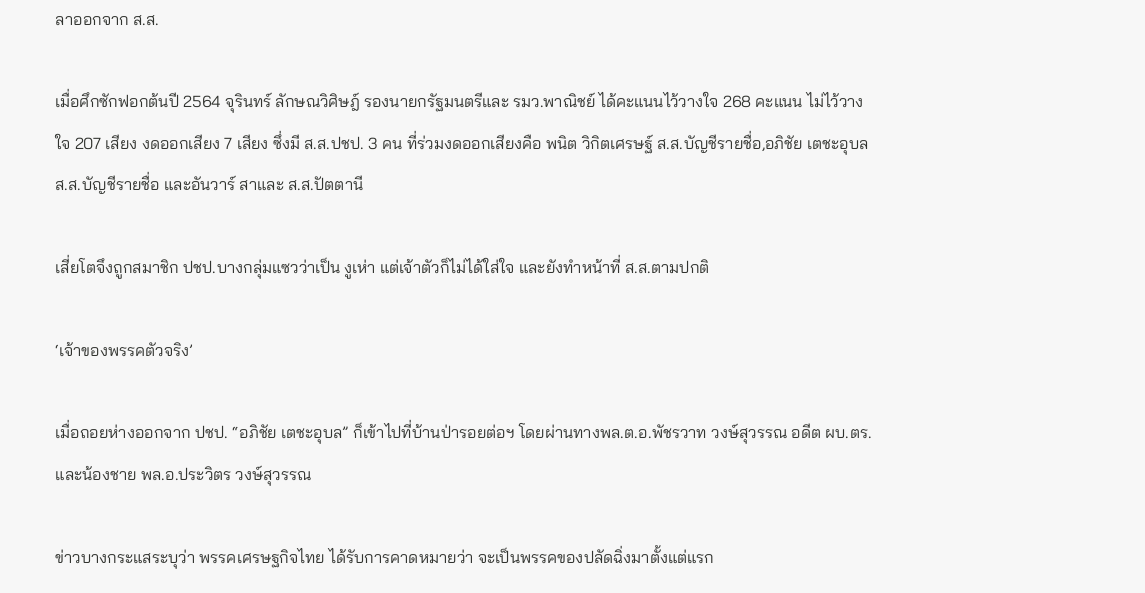ลาออกจาก ส.ส.

เมื่อศึกซักฟอกต้นปี 2564 จุรินทร์ ลักษณวิศิษฎ์ รองนายกรัฐมนตรีและ รมว.พาณิชย์ ได้คะแนนไว้วางใจ 268 คะแนน ไม่ไว้วางใจ 207 เสียง งดออกเสียง 7 เสียง ซึ่งมี ส.ส.ปชป. 3 คน ที่ร่วมงดออกเสียงคือ พนิต วิกิตเศรษฐ์ ส.ส.บัญชีรายชื่อ,อภิชัย เตชะอุบล ส.ส.บัญชีรายชื่อ และอันวาร์ สาและ ส.ส.ปัตตานี

เสี่ยโตจึงถูกสมาชิก ปชป.บางกลุ่มแซวว่าเป็น งูเห่า แต่เจ้าตัวก็ไม่ได้ใส่ใจ และยังทำหน้าที่ ส.ส.ตามปกติ

‘เจ้าของพรรคตัวจริง’

เมื่อถอยห่างออกจาก ปชป. “อภิชัย เตชะอุบล” ก็เข้าไปที่บ้านป่ารอยต่อฯ โดยผ่านทางพล.ต.อ.พัชรวาท วงษ์สุวรรณ อดีต ผบ.ตร. และน้องชาย พล.อ.ประวิตร วงษ์สุวรรณ

ข่าวบางกระแสระบุว่า พรรคเศรษฐกิจไทย ได้รับการคาดหมายว่า จะเป็นพรรคของปลัดฉิ่งมาตั้งแต่แรก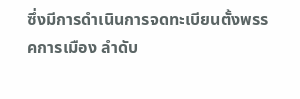ซึ่งมีการดำเนินการจดทะเบียนตั้งพรรคการเมือง ลำดับ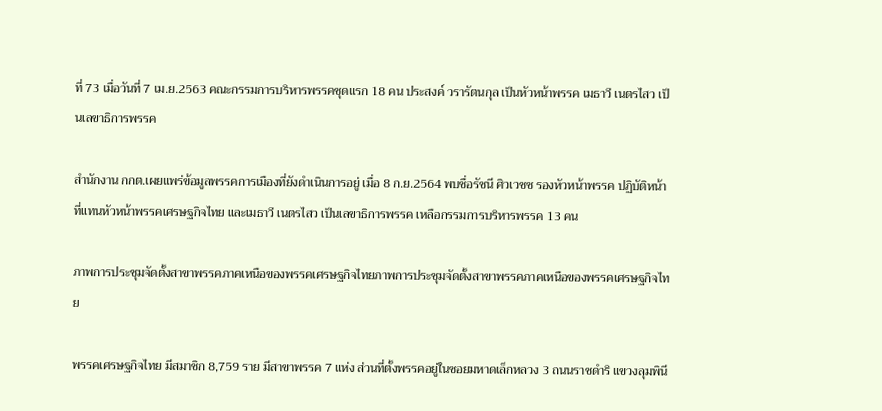ที่ 73 เมื่อวันที่ 7 เม.ย.2563 คณะกรรมการบริหารพรรคชุดแรก 18 คน ประสงค์ วรารัตนกุล เป็นหัวหน้าพรรค เมธาวี เนตรไสว เป็นเลขาธิการพรรค

สำนักงาน กกต.เผยแพร่ข้อมูลพรรคการเมืองที่ยังดำเนินการอยู่ เมื่อ 8 ก.ย.2564 พบชื่อรัชนี ศิวเวชช รองหัวหน้าพรรค ปฏิบัติหน้าที่แทนหัวหน้าพรรคเศรษฐกิจไทย และเมธาวี เนตรไสว เป็นเลขาธิการพรรค เหลือกรรมการบริหารพรรค 13 คน

ภาพการประชุมจัดตั้งสาขาพรรคภาคเหนือของพรรคเศรษฐกิจไทยภาพการประชุมจัดตั้งสาขาพรรคภาคเหนือของพรรคเศรษฐกิจไทย

พรรคเศรษฐกิจไทย มีสมาชิก 8,759 ราย มีสาขาพรรค 7 แห่ง ส่วนที่ตั้งพรรคอยู่ในซอยมหาดเล็กหลวง 3 ถนนราชดำริ แขวงลุมพินี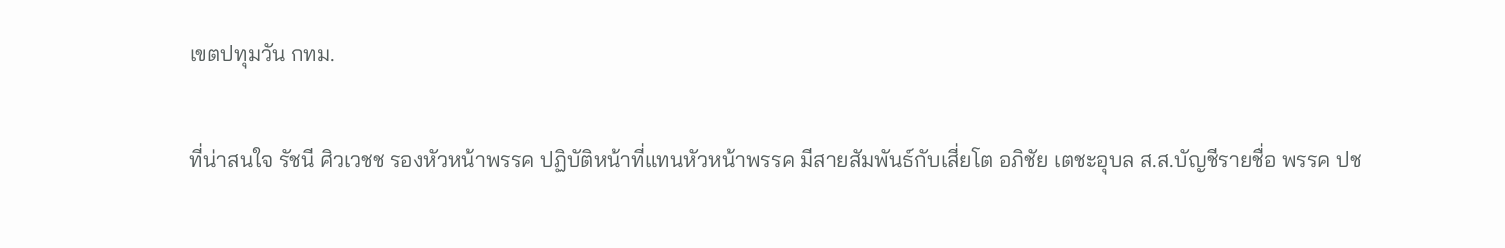เขตปทุมวัน กทม.

ที่น่าสนใจ รัชนี ศิวเวชช รองหัวหน้าพรรค ปฏิบัติหน้าที่แทนหัวหน้าพรรค มีสายสัมพันธ์กับเสี่ยโต อภิชัย เตชะอุบล ส.ส.บัญชีรายชื่อ พรรค ปช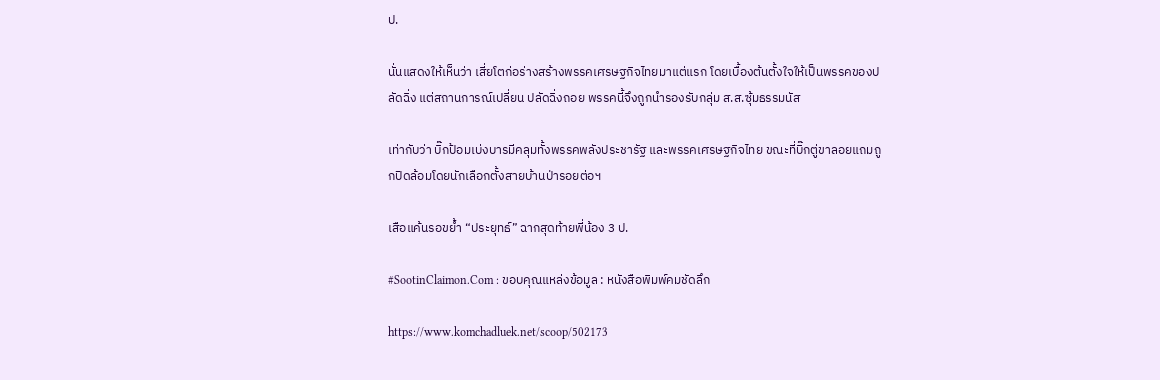ป.

นั่นแสดงให้เห็นว่า เสี่ยโตก่อร่างสร้างพรรคเศรษฐกิจไทยมาแต่แรก โดยเบื้องต้นตั้งใจให้เป็นพรรคของปลัดฉิ่ง แต่สถานการณ์เปลี่ยน ปลัดฉิ่งถอย พรรคนี้จึงถูกนำรองรับกลุ่ม ส.ส.ซุ้มธรรมนัส

เท่ากับว่า บิ๊กป้อมเบ่งบารมีคลุมทั้งพรรคพลังประชารัฐ และพรรคเศรษฐกิจไทย ขณะที่บิ๊กตู่ขาลอยแถมถูกปิดล้อมโดยนักเลือกตั้งสายบ้านป่ารอยต่อฯ

เสือแค้นรอขย้ำ “ประยุทธ์” ฉากสุดท้ายพี่น้อง 3 ป.

#SootinClaimon.Com : ขอบคุณแหล่งข้อมูล : หนังสือพิมพ์คมชัดลึก

https://www.komchadluek.net/scoop/502173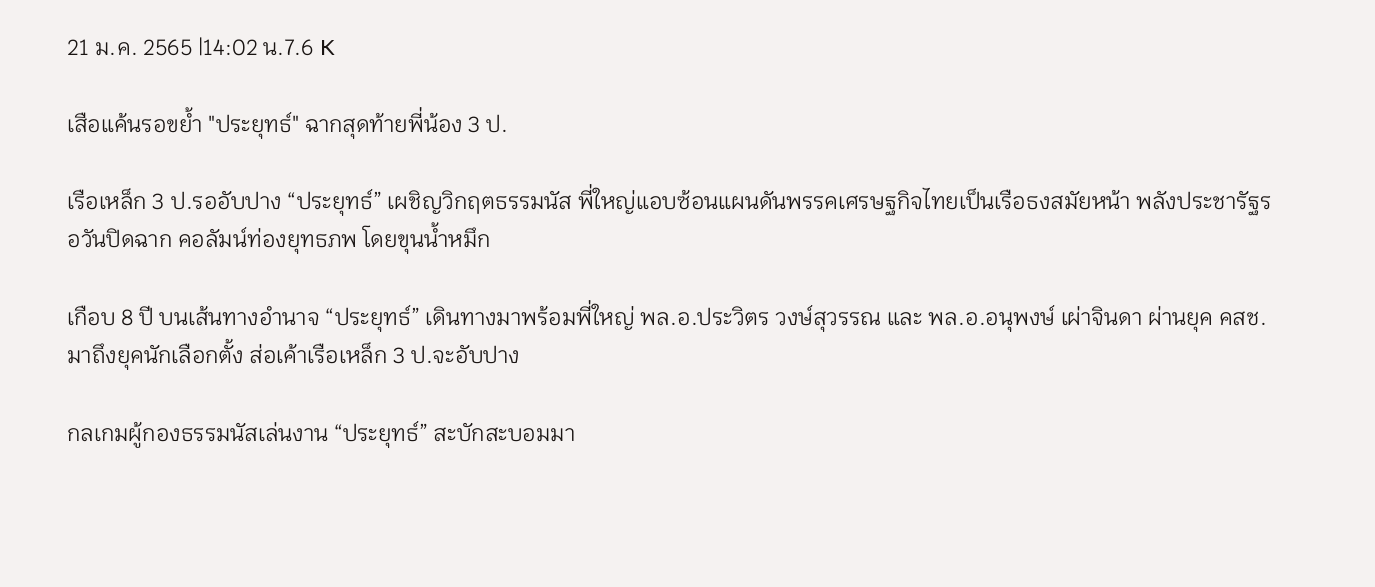21 ม.ค. 2565 |14:02 น.7.6 K

เสือแค้นรอขย้ำ "ประยุทธ์" ฉากสุดท้ายพี่น้อง 3 ป.

เรือเหล็ก 3 ป.รออับปาง “ประยุทธ์” เผชิญวิกฤตธรรมนัส พี่ใหญ่แอบซ้อนแผนดันพรรคเศรษฐกิจไทยเป็นเรือธงสมัยหน้า พลังประชารัฐรอวันปิดฉาก คอลัมน์ท่องยุทธภพ โดยขุนน้ำหมึก

เกือบ 8 ปี บนเส้นทางอำนาจ “ประยุทธ์” เดินทางมาพร้อมพี่ใหญ่ พล.อ.ประวิตร วงษ์สุวรรณ และ พล.อ.อนุพงษ์ เผ่าจินดา ผ่านยุค คสช. มาถึงยุคนักเลือกตั้ง ส่อเค้าเรือเหล็ก 3 ป.จะอับปาง

กลเกมผู้กองธรรมนัสเล่นงาน “ประยุทธ์” สะบักสะบอมมา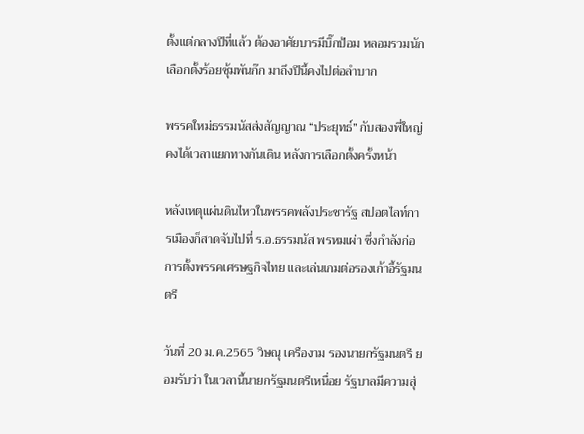ตั้งแต่กลางปีที่แล้ว ต้องอาศัยบารมีบิ๊กป้อม หลอมรวมนักเลือกตั้งร้อยซุ้มพันก๊ก มาถึงปีนี้คงไปต่อลำบาก

พรรคใหม่ธรรมนัสส่งสัญญาณ “ประยุทธ์” กับสองพี่ใหญ่คงได้เวลาแยกทางกันเดิน หลังการเลือกตั้งครั้งหน้า

หลังเหตุแผ่นดินไหวในพรรคพลังประชารัฐ สปอตไลท์การเมืองก็สาดจับไปที่ ร.อ.ธรรมนัส พรหมเผ่า ซึ่งกำลังก่อการตั้งพรรคเศรษฐกิจไทย และเล่นเกมต่อรองเก้าอี้รัฐมนตรี

วันที่ 20 ม.ค.2565 วิษณุ เครืองาม รองนายกรัฐมนตรี ยอมรับว่า ในเวลานี้นายกรัฐมนตรีเหนื่อย รัฐบาลมีความสุ่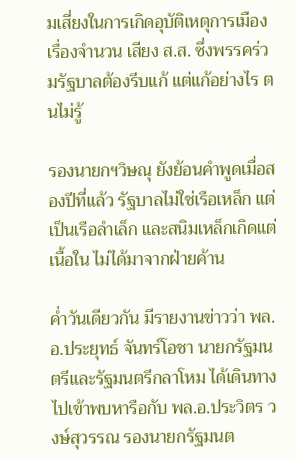มเสี่ยงในการเกิดอุบัติเหตุการเมือง เรื่องจำนวน เสียง ส.ส. ซึ่งพรรคร่วมรัฐบาลต้องรีบแก้ แต่แก้อย่างไร ตนไม่รู้

รองนายกฯวิษณุ ยังย้อนคำพูดเมื่อสองปีที่แล้ว รัฐบาลไม่ใช่เรือเหล็ก แต่เป็นเรือลำเล็ก และสนิมเหล็กเกิดแต่เนื้อใน ไม่ได้มาจากฝ่ายค้าน

ค่ำวันเดียวกัน มีรายงานข่าวว่า พล.อ.ประยุทธ์ จันทร์โอชา นายกรัฐมนตรีและรัฐมนตรีกลาโหม ได้เดินทางไปเข้าพบหารือกับ พล.อ.ประวิตร วงษ์สุวรรณ รองนายกรัฐมนต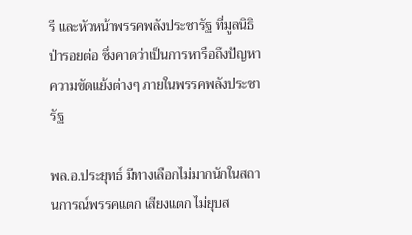รี และหัวหน้าพรรคพลังประชารัฐ ที่มูลนิธิป่ารอยต่อ ซึ่งคาดว่าเป็นการหารือถึงปัญหาความขัดแย้งต่างๆ ภายในพรรคพลังประชารัฐ

พล.อ.ประยุทธ์ มีทางเลือกไม่มากนักในสถานการณ์พรรคแตก เสียงแตก ไม่ยุบส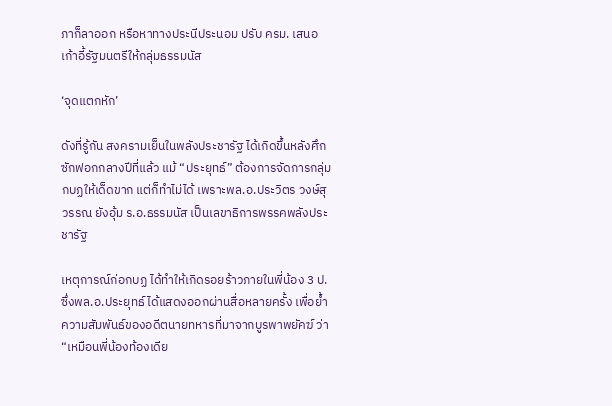ภาก็ลาออก หรือหาทางประนีประนอม ปรับ ครม. เสนอเก้าอี้รัฐมนตรีให้กลุ่มธรรมนัส

‘จุดแตกหัก’

ดังที่รู้กัน สงครามเย็นในพลังประชารัฐ ได้เกิดขึ้นหลังศึกซักฟอกกลางปีที่แล้ว แม้ “ประยุทธ์” ต้องการจัดการกลุ่มกบฏให้เด็ดขาก แต่ก็ทำไม่ได้ เพราะพล.อ.ประวิตร วงษ์สุวรรณ ยังอุ้ม ร.อ.ธรรมนัส เป็นเลขาธิการพรรคพลังประชารัฐ

เหตุการณ์ก่อกบฏ ได้ทำให้เกิดรอยร้าวภายในพี่น้อง 3 ป. ซึ่งพล.อ.ประยุทธ์ ได้แสดงออกผ่านสื่อหลายครั้ง เพื่อย้ำความสัมพันธ์ของอดีตนายทหารที่มาจากบูรพาพยัคฆ์ ว่า “เหมือนพี่น้องท้องเดีย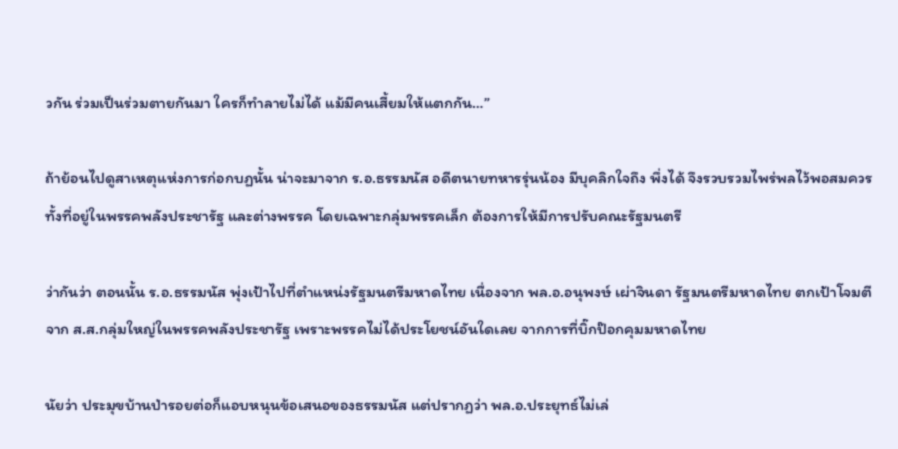วกัน ร่วมเป็นร่วมตายกันมา ใครก็ทำลายไม่ได้ แม้มีคนเสี้ยมให้แตกกัน…”

ถ้าย้อนไปดูสาเหตุแห่งการก่อกบฏนั้น น่าจะมาจาก ร.อ.ธรรมนัส อดีตนายทหารรุ่นน้อง มีบุคลิกใจถึง พึ่งได้ จึงรวบรวมไพร่พลไว้พอสมควร ทั้งที่อยู่ในพรรคพลังประชารัฐ และต่างพรรค โดยเฉพาะกลุ่มพรรคเล็ก ต้องการให้มีการปรับคณะรัฐมนตรี

ว่ากันว่า ตอนนั้น ร.อ.ธรรมนัส พุ่งเป้าไปที่ตำแหน่งรัฐมนตรีมหาดไทย เนื่องจาก พล.อ.อนุพงษ์ เผ่าจินดา รัฐมนตรีมหาดไทย ตกเป้าโจมตีจาก ส.ส.กลุ่มใหญ่ในพรรคพลังประชารัฐ เพราะพรรคไม่ได้ประโยชน์อันใดเลย จากการที่บิ๊กป๊อกคุมมหาดไทย

นัยว่า ประมุขบ้านป่ารอยต่อก็แอบหนุนข้อเสนอของธรรมนัส แต่ปรากฏว่า พล.อ.ประยุทธ์ไม่เล่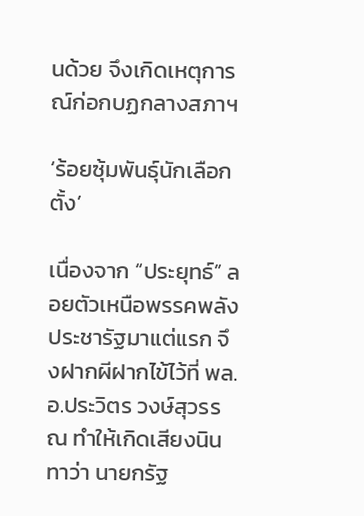นด้วย จึงเกิดเหตุการณ์ก่อกบฏกลางสภาฯ

‘ร้อยซุ้มพันธุ์นักเลือกตั้ง’

เนื่องจาก “ประยุทธ์” ลอยตัวเหนือพรรคพลังประชารัฐมาแต่แรก จึงฝากผีฝากไข้ไว้ที่ พล.อ.ประวิตร วงษ์สุวรรณ ทำให้เกิดเสียงนินทาว่า นายกรัฐ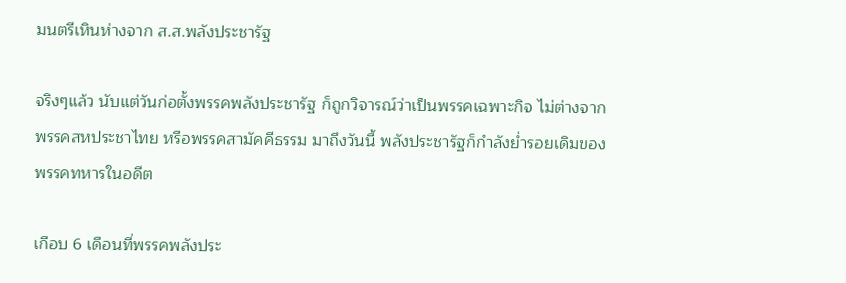มนตรีเหินห่างจาก ส.ส.พลังประชารัฐ

จริงๆแล้ว นับแต่วันก่อตั้งพรรคพลังประชารัฐ ก็ถูกวิจารณ์ว่าเป็นพรรคเฉพาะกิจ ไม่ต่างจากพรรคสหประชาไทย หรือพรรคสามัคคีธรรม มาถึงวันนี้ พลังประชารัฐก็กำลังย่ำรอยเดิมของพรรคทหารในอดีต

เกือบ 6 เดือนที่พรรคพลังประ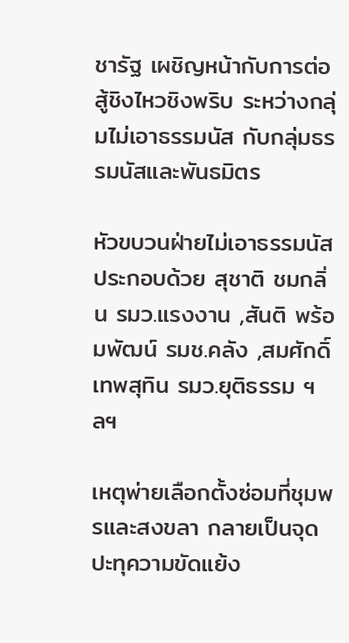ชารัฐ เผชิญหน้ากับการต่อสู้ชิงไหวชิงพริบ ระหว่างกลุ่มไม่เอาธรรมนัส กับกลุ่มธรรมนัสและพันธมิตร

หัวขบวนฝ่ายไม่เอาธรรมนัส ประกอบด้วย สุชาติ ชมกลิ่น รมว.แรงงาน ,สันติ พร้อมพัฒน์ รมช.คลัง ,สมศักดิ์ เทพสุทิน รมว.ยุติธรรม ฯลฯ

เหตุพ่ายเลือกตั้งซ่อมที่ชุมพรและสงขลา กลายเป็นจุดปะทุความขัดแย้ง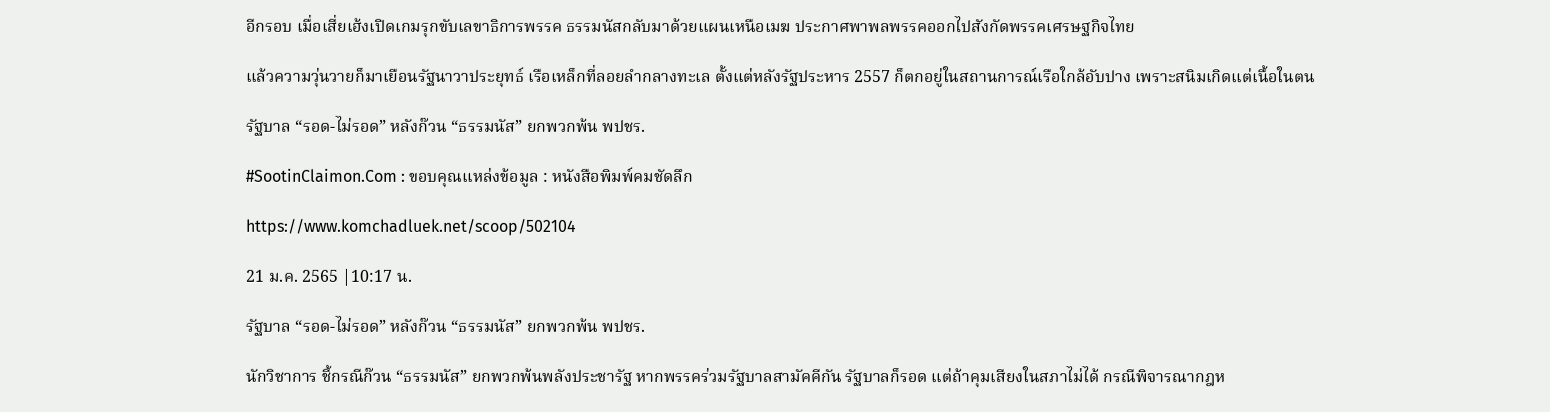อีกรอบ เมื่อเสี่ยเฮ้งเปิดเกมรุกขับเลขาธิการพรรค ธรรมนัสกลับมาด้วยแผนเหนือเมฆ ประกาศพาพลพรรคออกไปสังกัดพรรคเศรษฐกิจไทย

แล้วความวุ่นวายก็มาเยือนรัฐนาวาประยุทธ์ เรือเหล็กที่ลอยลำกลางทะเล ตั้งแต่หลังรัฐประหาร 2557 ก็ตกอยู่ในสถานการณ์เรือใกล้อับปาง เพราะสนิมเกิดแต่เนื้อในตน

รัฐบาล “รอด-ไม่รอด” หลังก๊วน “ธรรมนัส” ยกพวกพ้น พปชร.

#SootinClaimon.Com : ขอบคุณแหล่งข้อมูล : หนังสือพิมพ์คมชัดลึก

https://www.komchadluek.net/scoop/502104

21 ม.ค. 2565 |10:17 น.

รัฐบาล “รอด-ไม่รอด” หลังก๊วน “ธรรมนัส” ยกพวกพ้น พปชร.

นักวิชาการ ชี้กรณีก๊วน “ธรรมนัส” ยกพวกพ้นพลังประชารัฐ หากพรรคร่วมรัฐบาลสามัคคีกัน รัฐบาลก็รอด แต่ถ้าคุมเสียงในสภาไม่ได้ กรณีพิจารณากฎห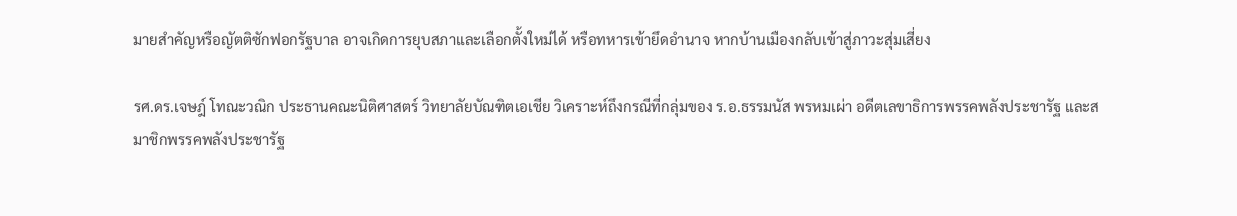มายสำคัญหรือญัตติซักฟอกรัฐบาล อาจเกิดการยุบสภาและเลือกตั้งใหม่ได้ หรือทหารเข้ายึดอำนาจ หากบ้านเมืองกลับเข้าสู่ภาวะสุ่มเสี่ยง

รศ.ดร.เจษฎ์ โทณะวณิก ประธานคณะนิติศาสตร์ วิทยาลัยบัณฑิตเอเชีย วิเคราะห์ถึงกรณีที่กลุ่มของ ร.อ.ธรรมนัส พรหมเผ่า อดีตเลขาธิการพรรคพลังประชารัฐ และสมาชิกพรรคพลังประชารัฐ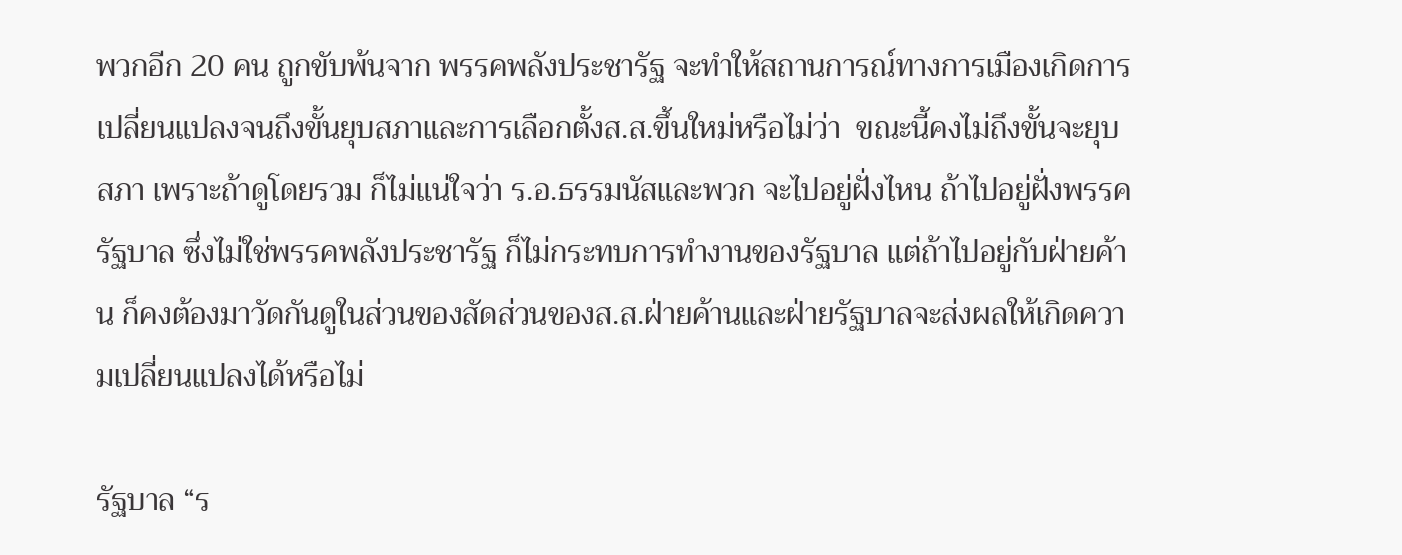พวกอีก 20 คน ถูกขับพ้นจาก พรรคพลังประชารัฐ จะทำให้สถานการณ์ทางการเมืองเกิดการเปลี่ยนแปลงจนถึงขั้นยุบสภาและการเลือกตั้งส.ส.ขึ้นใหม่หรือไม่ว่า  ขณะนี้คงไม่ถึงขั้นจะยุบสภา เพราะถ้าดูโดยรวม ก็ไม่แน่ใจว่า ร.อ.ธรรมนัสและพวก จะไปอยู่ฝั่งไหน ถ้าไปอยู่ฝั่งพรรครัฐบาล ซึ่งไม่ใช่พรรคพลังประชารัฐ ก็ไม่กระทบการทำงานของรัฐบาล แต่ถ้าไปอยู่กับฝ่ายค้าน ก็คงต้องมาวัดกันดูในส่วนของสัดส่วนของส.ส.ฝ่ายค้านและฝ่ายรัฐบาลจะส่งผลให้เกิดความเปลี่ยนแปลงได้หรือไม่

รัฐบาล “ร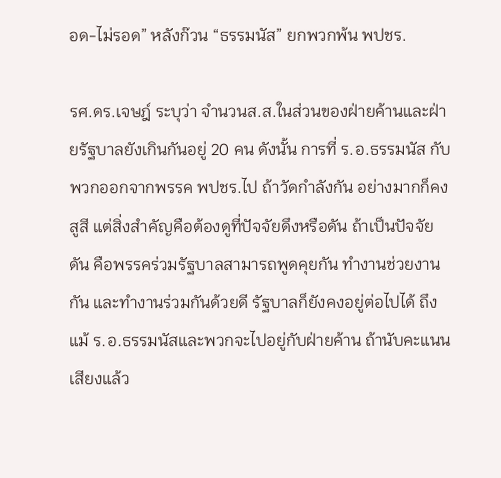อด-ไม่รอด” หลังก๊วน “ธรรมนัส” ยกพวกพ้น พปชร.

รศ.ดร.เจษฎ์ ระบุว่า จำนวนส.ส.ในส่วนของฝ่ายค้านและฝ่ายรัฐบาลยังเกินกันอยู่ 20 คน ดังนั้น การที่ ร.อ.ธรรมนัส กับพวกออกจากพรรค พปชร.ไป ถ้าวัดกำลังกัน อย่างมากก็คงสูสี แต่สิ่งสำคัญคือต้องดูที่ปัจจัยดึงหรือดัน ถ้าเป็นปัจจัยดัน คือพรรคร่วมรัฐบาลสามารถพูดคุยกัน ทำงานช่วยงานกัน และทำงานร่วมกันด้วยดี รัฐบาลก็ยังคงอยู่ต่อไปได้ ถึงแม้ ร.อ.ธรรมนัสและพวกจะไปอยู่กับฝ่ายค้าน ถ้านับคะแนนเสียงแล้ว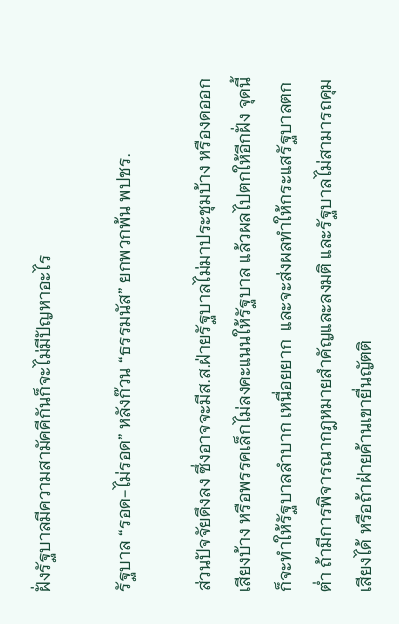ฝั่งรัฐบาลมีความสามัคคีกันก็จะไม่มีปัญหาอะไร

รัฐบาล “รอด-ไม่รอด” หลังก๊วน “ธรรมนัส” ยกพวกพ้น พปชร.

ส่วนปัจจัยดึงลง ซึ่งอาจจะมีส.ส.ฝ่ายรัฐบาลไม่มาประชุมบ้าง หรืองดออกเสียงบ้าง หรือพรรคเล็กไม่ลงคะแนนให้รัฐบาล แล้วผลไปตกให้อีกฝั่ง จุดนี้ก็จะทำให้รัฐบาลลำบาก เหนื่อยยาก  และจะส่งผลทำให้กระแสรัฐบาลตกต่ำ ถ้ามีการพิจารณากฎหมายสำคัญและลงมติ และรัฐบาลไม่สามารถคุมเสียงได้ หรือถ้าฝ่ายค้านเขายื่นญัตติ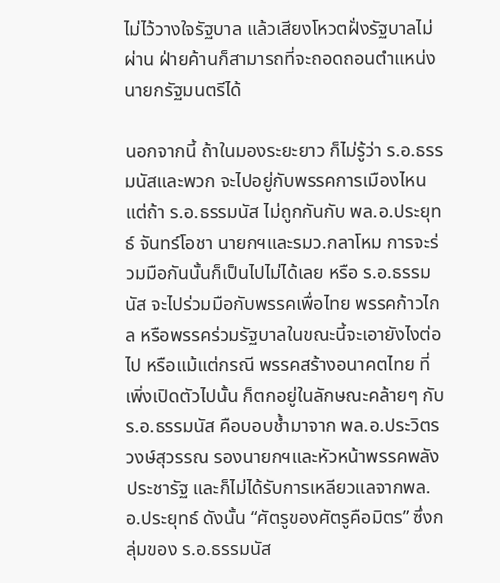ไม่ไว้วางใจรัฐบาล แล้วเสียงโหวตฝั่งรัฐบาลไม่ผ่าน ฝ่ายค้านก็สามารถที่จะถอดถอนตำแหน่งนายกรัฐมนตรีได้

นอกจากนี้ ถ้าในมองระยะยาว ก็ไม่รู้ว่า ร.อ.ธรรมนัสและพวก จะไปอยู่กับพรรคการเมืองไหน แต่ถ้า ร.อ.ธรรมนัส ไม่ถูกกันกับ พล.อ.ประยุทธ์ จันทร์โอชา นายกฯและรมว.กลาโหม การจะร่วมมือกันนั้นก็เป็นไปไม่ได้เลย หรือ ร.อ.ธรรมนัส จะไปร่วมมือกับพรรคเพื่อไทย พรรคก้าวไกล หรือพรรคร่วมรัฐบาลในขณะนี้จะเอายังไงต่อไป หรือแม้แต่กรณี พรรคสร้างอนาคตไทย ที่เพิ่งเปิดตัวไปนั้น ก็ตกอยู่ในลักษณะคล้ายๆ กับ ร.อ.ธรรมนัส คือบอบช้ำมาจาก พล.อ.ประวิตร วงษ์สุวรรณ รองนายกฯและหัวหน้าพรรคพลังประชารัฐ และก็ไม่ได้รับการเหลียวแลจากพล.อ.ประยุทธ์ ดังนั้น “ศัตรูของศัตรูคือมิตร” ซึ่งกลุ่มของ ร.อ.ธรรมนัส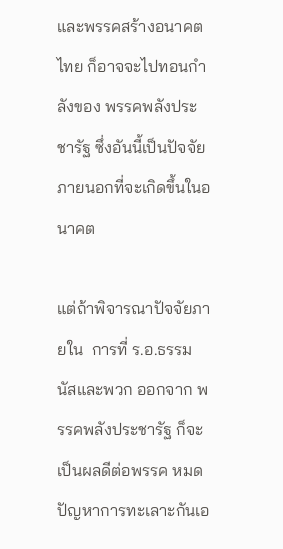และพรรคสร้างอนาคตไทย ก็อาจจะไปทอนกำลังของ พรรคพลังประชารัฐ ซึ่งอันนี้เป็นปัจจัยภายนอกที่จะเกิดขึ้นในอนาคต

แต่ถ้าพิจารณาปัจจัยภายใน  การที่ ร.อ.ธรรมนัสและพวก ออกจาก พรรคพลังประชารัฐ ก็จะเป็นผลดีต่อพรรค หมดปัญหาการทะเลาะกันเอ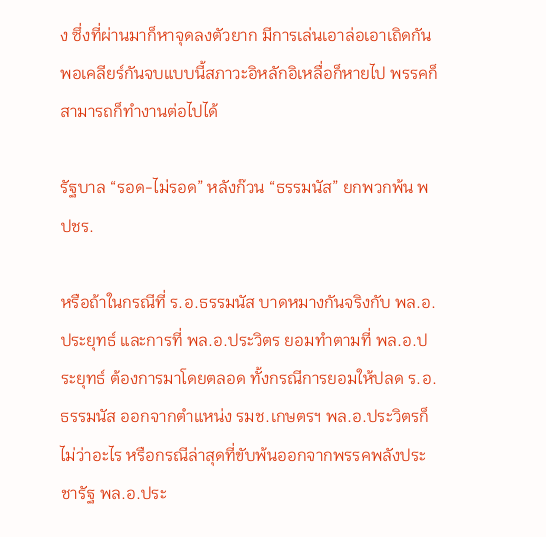ง ซึ่งที่ผ่านมาก็หาจุดลงตัวยาก มีการเล่นเอาล่อเอาเถิดกัน พอเคลียร์กันจบแบบนี้สภาวะอิหลักอิเหลื่อก็หายไป พรรคก็สามารถก็ทำงานต่อไปได้

รัฐบาล “รอด-ไม่รอด” หลังก๊วน “ธรรมนัส” ยกพวกพ้น พปชร.

หรือถ้าในกรณีที่ ร.อ.ธรรมนัส บาดหมางกันจริงกับ พล.อ.ประยุทธ์ และการที่ พล.อ.ประวิตร ยอมทำตามที่ พล.อ.ประยุทธ์ ต้องการมาโดยตลอด ทั้งกรณีการยอมให้ปลด ร.อ.ธรรมนัส ออกจากตำแหน่ง รมช.เกษตรฯ พล.อ.ประวิตรก็ไม่ว่าอะไร หรือกรณีล่าสุดที่ขับพ้นออกจากพรรคพลังประชารัฐ พล.อ.ประ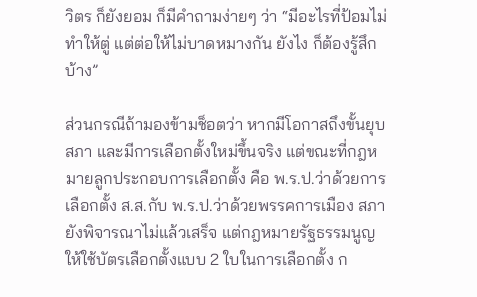วิตร ก็ยังยอม ก็มีคำถามง่ายๆ ว่า “มีอะไรที่ป้อมไม่ทำให้ตู่ แต่ต่อให้ไม่บาดหมางกัน ยังไง ก็ต้องรู้สึกบ้าง”

ส่วนกรณีถ้ามองข้ามช็อตว่า หากมีโอกาสถึงขั้นยุบสภา และมีการเลือกตั้งใหม่ขึ้นจริง แต่ขณะที่กฎหมายลูกประกอบการเลือกตั้ง คือ พ.ร.ป.ว่าด้วยการเลือกตั้ง ส.ส.กับ พ.ร.ป.ว่าด้วยพรรคการเมือง สภายังพิจารณาไม่แล้วเสร็จ แต่กฎหมายรัฐธรรมนูญให้ใช้บัตรเลือกตั้งแบบ 2 ใบในการเลือกตั้ง ก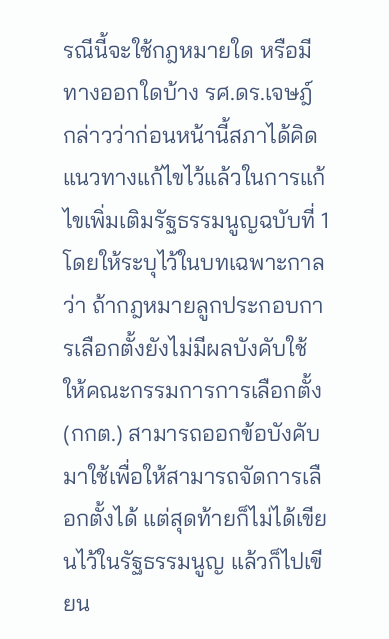รณีนี้จะใช้กฎหมายใด หรือมีทางออกใดบ้าง รศ.ดร.เจษฎ์ กล่าวว่าก่อนหน้านี้สภาได้คิดแนวทางแก้ไขไว้แล้วในการแก้ไขเพิ่มเติมรัฐธรรมนูญฉบับที่ 1 โดยให้ระบุไว้ในบทเฉพาะกาล ว่า ถ้ากฎหมายลูกประกอบการเลือกตั้งยังไม่มีผลบังคับใช้ ให้คณะกรรมการการเลือกตั้ง (กกต.) สามารถออกข้อบังคับมาใช้เพื่อให้สามารถจัดการเลือกตั้งได้ แต่สุดท้ายก็ไม่ได้เขียนไว้ในรัฐธรรมนูญ แล้วก็ไปเขียน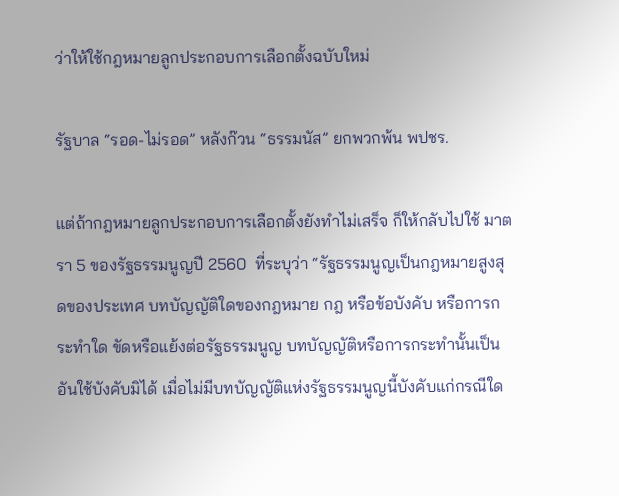ว่าให้ใช้กฎหมายลูกประกอบการเลือกตั้งฉบับใหม่

รัฐบาล “รอด-ไม่รอด” หลังก๊วน “ธรรมนัส” ยกพวกพ้น พปชร.

แต่ถ้ากฎหมายลูกประกอบการเลือกตั้งยังทำไม่เสร็จ ก็ให้กลับไปใช้ มาตรา 5 ของรัฐธรรมนูญปี 2560  ที่ระบุว่า “รัฐธรรมนูญเป็นกฎหมายสูงสุดของประเทศ บทบัญญัติใดของกฎหมาย กฎ หรือข้อบังคับ หรือการกระทำใด ขัดหรือแย้งต่อรัฐธรรมนูญ บทบัญญัติหรือการกระทำนั้นเป็นอันใช้บังคับมิได้ เมื่อไม่มีบทบัญญัติแห่งรัฐธรรมนูญนี้บังคับแก่กรณีใด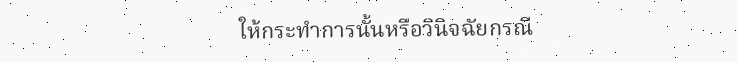ให้กระทำการนั้นหรือวินิจฉัยกรณี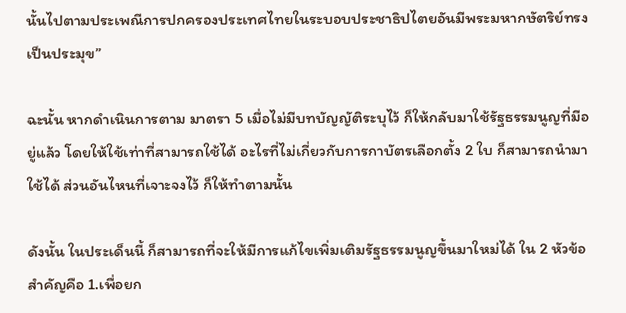นั้นไปตามประเพณีการปกครองประเทศไทยในระบอบประชาธิปไตยอันมีพระมหากษัตริย์ทรงเป็นประมุข”

ฉะนั้น หากดำเนินการตาม มาตรา 5 เมื่อไม่มีบทบัญญัติระบุไว้ ก็ให้กลับมาใช้รัฐธรรมนูญที่มีอยู่แล้ว โดยให้ใช้เท่าที่สามารถใช้ได้ อะไรที่ไม่เกี่ยวกับการกาบัตรเลือกตั้ง 2 ใบ ก็สามารถนำมาใช้ได้ ส่วนอันไหนที่เจาะจงไว้ ก็ให้ทำตามนั้น

ดังนั้น ในประเด็นนี้ ก็สามารถที่จะให้มีการแก้ไขเพิ่มเติมรัฐธรรมนูญขึ้นมาใหม่ได้ ใน 2 หัวข้อสำคัญคือ 1.เพื่อยก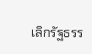เลิกรัฐธรร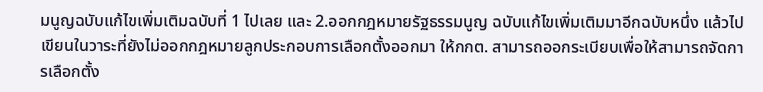มนูญฉบับแก้ไขเพิ่มเติมฉบับที่ 1 ไปเลย และ 2.ออกกฎหมายรัฐธรรมนูญ ฉบับแก้ไขเพิ่มเติมมาอีกฉบับหนึ่ง แล้วไปเขียนในวาระที่ยังไม่ออกกฎหมายลูกประกอบการเลือกตั้งออกมา ให้กกต. สามารถออกระเบียบเพื่อให้สามารถจัดการเลือกตั้ง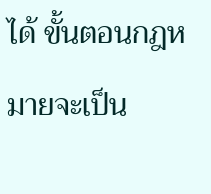ได้ ขั้นตอนกฎหมายจะเป็น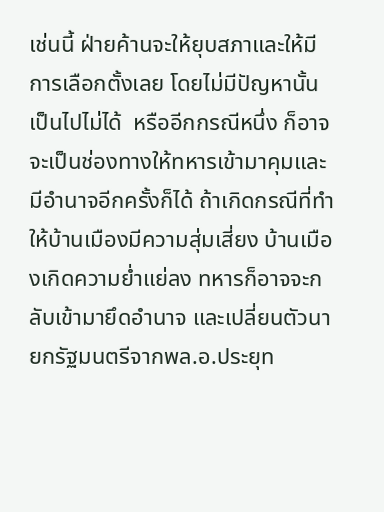เช่นนี้ ฝ่ายค้านจะให้ยุบสภาและให้มีการเลือกตั้งเลย โดยไม่มีปัญหานั้นเป็นไปไม่ได้  หรืออีกกรณีหนึ่ง ก็อาจจะเป็นช่องทางให้ทหารเข้ามาคุมและมีอำนาจอีกครั้งก็ได้ ถ้าเกิดกรณีที่ทำให้บ้านเมืองมีความสุ่มเสี่ยง บ้านเมืองเกิดความย่ำแย่ลง ทหารก็อาจจะกลับเข้ามายึดอำนาจ และเปลี่ยนตัวนายกรัฐมนตรีจากพล.อ.ประยุท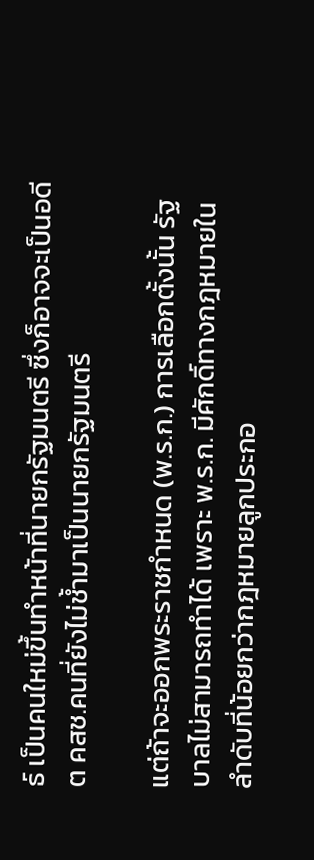ธ์ เป็นคนใหม่ขึ้นทำหน้าที่นายกรัฐมนตรี ซึ่งก็อาจจะเป็นอดีต คสช.คนที่ยังไม่ช้ำมาเป็นนายกรัฐมนตรี

แต่ถ้าจะออกพระราชกำหนด (พ.ร.ก.) การเลือกตั้งนั้น รัฐบาลไม่สามารถทำได้ เพราะ พ.ร.ก. มีศักดิ์ทางกฎหมายในลำดับที่น้อยกว่ากฎหมายลูกประกอ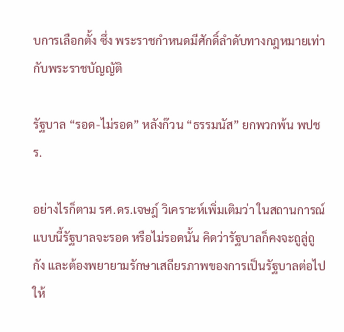บการเลือกตั้ง ซึ่ง พระราชกำหนดมีศักดิ์ลำดับทางกฎหมายเท่ากับพระราชบัญญัติ

รัฐบาล “รอด-ไม่รอด” หลังก๊วน “ธรรมนัส” ยกพวกพ้น พปชร.

อย่างไรก็ตาม รศ.ดร.เจษฎ์ วิเคราะห์เพิ่มเติมว่า ในสถานการณ์แบบนี้รัฐบาลจะรอด หรือไม่รอดนั้น คิดว่ารัฐบาลก็คงจะถูลู่ถูกัง และต้องพยายามรักษาเสถียรภาพของการเป็นรัฐบาลต่อไปให้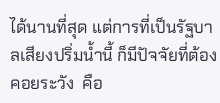ได้นานที่สุด แต่การที่เป็นรัฐบาลเสียงปริ่มน้ำนี้ ก็มีปัจจัยที่ต้องคอยระวัง  คือ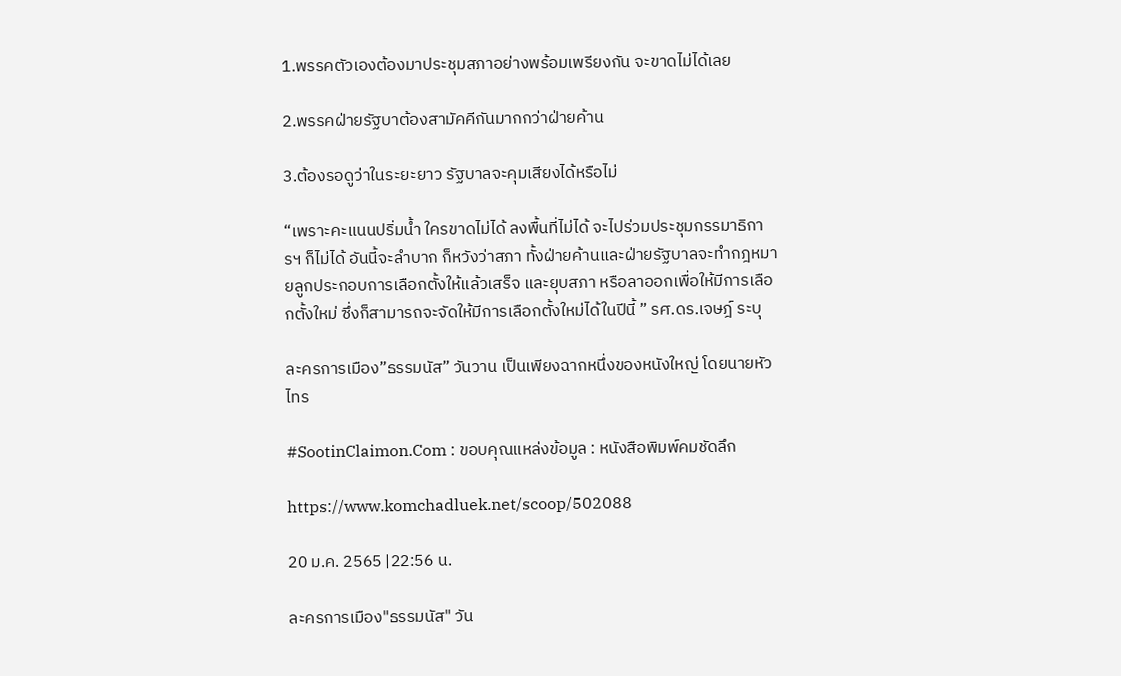1.พรรคตัวเองต้องมาประชุมสภาอย่างพร้อมเพรียงกัน จะขาดไม่ได้เลย

2.พรรคฝ่ายรัฐบาต้องสามัคคีกันมากกว่าฝ่ายค้าน

3.ต้องรอดูว่าในระยะยาว รัฐบาลจะคุมเสียงได้หรือไม่

“เพราะคะแนนปริ่มน้ำ ใครขาดไม่ได้ ลงพื้นที่ไม่ได้ จะไปร่วมประชุมกรรมาธิการฯ ก็ไม่ได้ อันนี้จะลำบาก ก็หวังว่าสภา ทั้งฝ่ายค้านและฝ่ายรัฐบาลจะทำกฎหมายลูกประกอบการเลือกตั้งให้แล้วเสร็จ และยุบสภา หรือลาออกเพื่อให้มีการเลือกตั้งใหม่ ซึ่งก็สามารถจะจัดให้มีการเลือกตั้งใหม่ได้ในปีนี้ ” รศ.ดร.เจษฎ์ ระบุ

ละครการเมือง”ธรรมนัส” วันวาน เป็นเพียงฉากหนึ่งของหนังใหญ่ โดยนายหัวไทร

#SootinClaimon.Com : ขอบคุณแหล่งข้อมูล : หนังสือพิมพ์คมชัดลึก

https://www.komchadluek.net/scoop/502088

20 ม.ค. 2565 |22:56 น.

ละครการเมือง"ธรรมนัส" วัน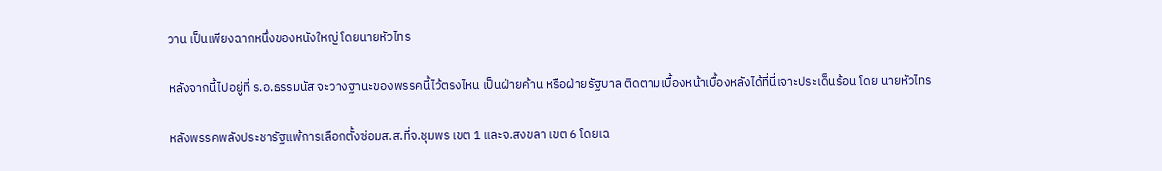วาน เป็นเพียงฉากหนึ่งของหนังใหญ่ โดยนายหัวไทร

หลังจากนี้ไปอยู่ที่ ร.อ.ธรรมนัส จะวางฐานะของพรรคนี้ไว้ตรงไหน เป็นฝ่ายค้าน หรือฝ่ายรัฐบาล ติดตามเบื้องหน้าเบื้องหลังได้ที่นี่เจาะประเด็นร้อน โดย นายหัวไทร

หลังพรรคพลังประชารัฐแพ้การเลือกตั้งซ่อมส.ส.ที่จ.ชุมพร เขต 1 และจ.สงขลา เขต 6 โดยเฉ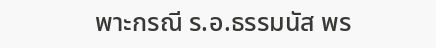พาะกรณี ร.อ.ธรรมนัส พร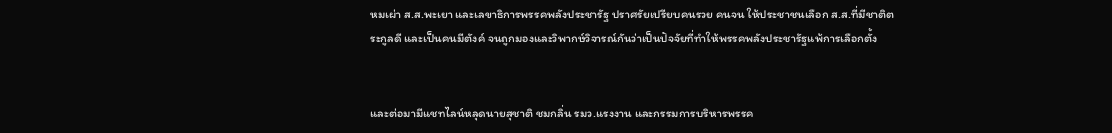หมเผ่า ส.ส.พะเยา และเลขาธิการพรรคพลังประชารัฐ ปราศรัยเปรียบคนรวย คนจน ให้ประชาชนเลือก ส.ส.ที่มีชาติตระกูลดี และเป็นคนมีตังค์ จนถูกมองและวิพากษ์วิจารณ์กันว่าเป็นปัจจัยที่ทำให้พรรคพลังประชารัฐแพ้การเลือกตั้ง


และต่อมามีแชทไลน์หลุดนายสุชาติ ชมกลิ่น รมว.แรงงาน และกรรมการบริหารพรรค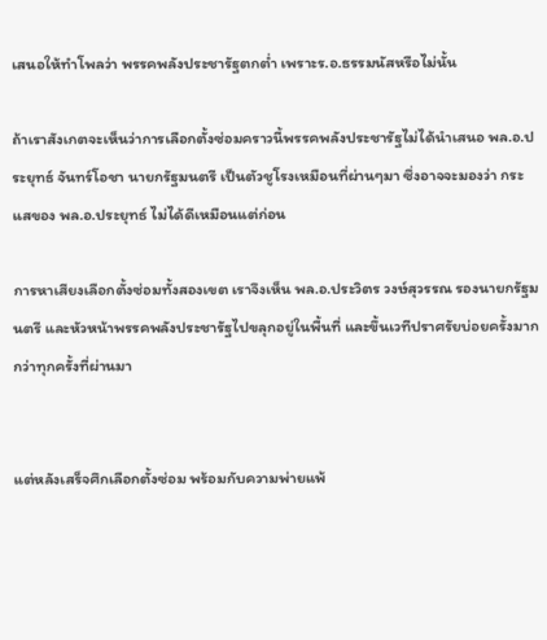เสนอให้ทำโพลว่า พรรคพลังประชารัฐตกต่ำ เพราะร.อ.ธรรมนัสหรือไม่นั้น

ถ้าเราสังเกตจะเห็นว่าการเลือกตั้งซ่อมคราวนี้พรรคพลังประชารัฐไม่ได้นำเสนอ พล.อ.ประยุทธ์ จันทร์โอชา นายกรัฐมนตรี เป็นตัวชูโรงเหมือนที่ผ่านๆมา ซึ่งอาจจะมองว่า กระแสของ พล.อ.ประยุทธ์ ไม่ได้ดีเหมือนแต่ก่อน

การหาเสียงเลือกตั้งซ่อมทั้งสองเขต เราจึงเห็น พล.อ.ประวิตร วงษ์สุวรรณ รองนายกรัฐมนตรี และหัวหน้าพรรคพลังประชารัฐไปขลุกอยู่ในพื้นที่ และขึ้นเวทีปราศรัยบ่อยครั้งมากกว่าทุกครั้งที่ผ่านมา


แต่หลังเสร็จศึกเลือกตั้งซ่อม พร้อมกับความพ่ายแพ้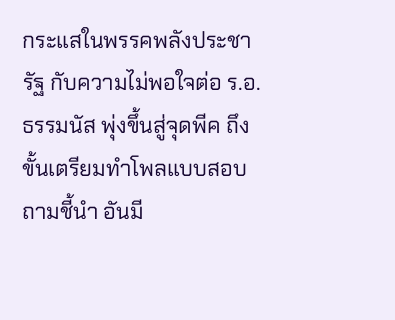กระแสในพรรคพลังประชารัฐ กับความไม่พอใจต่อ ร.อ.ธรรมนัส พุ่งขึ้นสู่จุดพีค ถึงขั้นเตรียมทำโพลแบบสอบถามชี้นำ อันมี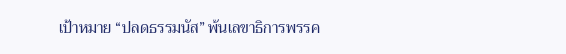เป้าหมาย “ปลดธรรมนัส” พ้นเลขาธิการพรรค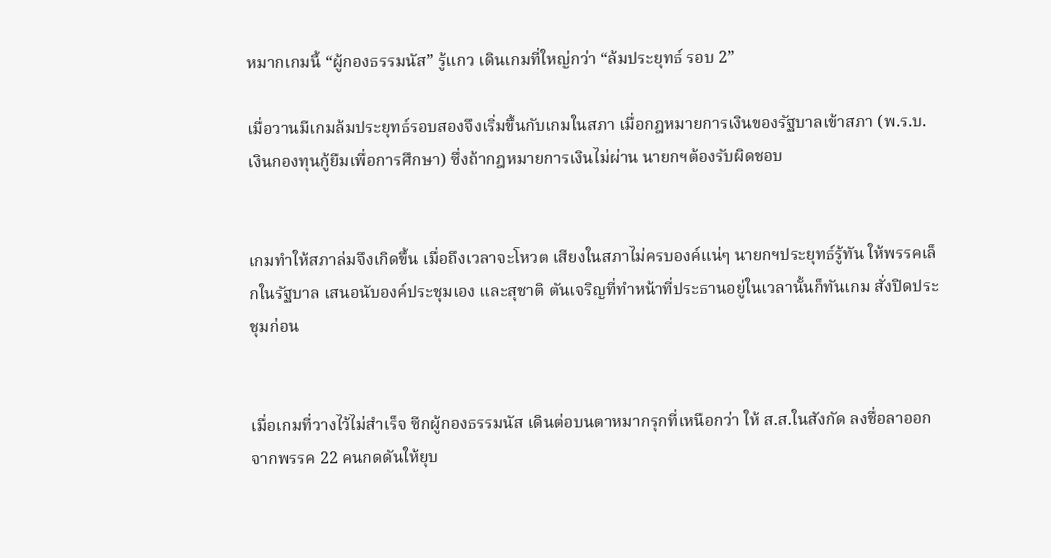หมากเกมนี้ “ผู้กองธรรมนัส” รู้แกว เดินเกมที่ใหญ่กว่า “ล้มประยุทธ์ รอบ 2”

เมื่อวานมีเกมล้มประยุทธ์รอบสองจึงเริ่มขึ้นกับเกมในสภา เมื่อกฎหมายการเงินของรัฐบาลเข้าสภา (พ.ร.บ.เงินกองทุนกู้ยืมเพื่อการศึกษา) ซึ่งถ้ากฎหมายการเงินไม่ผ่าน นายกฯต้องรับผิดชอบ


เกมทำให้สภาล่มจึงเกิดขึ้น เมื่อถึงเวลาจะโหวต เสียงในสภาไม่ครบองค์แน่ๆ นายกฯประยุทธ์รู้ทัน ให้พรรคเล็กในรัฐบาล เสนอนับองค์ประชุมเอง และสุชาติ ตันเจริญที่ทำหน้าที่ประธานอยู่ในเวลานั้นก็ทันเกม สั่งปิดประชุมก่อน


เมื่อเกมที่วางไว้ไม่สำเร็จ ซีกผู้กองธรรมนัส เดินต่อบนตาหมากรุกที่เหนือกว่า ให้ ส.ส.ในสังกัด ลงชื่อลาออกจากพรรค 22 คนกดดันให้ยุบ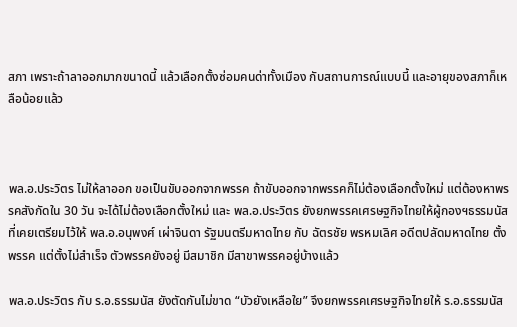สภา เพราะถ้าลาออกมากขนาดนี้ แล้วเลือกตั้งซ่อมคนด่าทั้งเมือง กับสถานการณ์แบบนี้ และอายุของสภาก็เหลือน้อยแล้ว



พล.อ.ประวิตร ไม่ให้ลาออก ขอเป็นขับออกจากพรรค ถ้าขับออกจากพรรคก็ไม่ต้องเลือกตั้งใหม่ แต่ต้องหาพรรคสังกัดใน 30 วัน จะได้ไม่ต้องเลือกตั้งใหม่ และ พล.อ.ประวิตร ยังยกพรรคเศรษฐกิจไทยให้ผู้กองฯธรรมนัส ที่เคยเตรียมไว้ให้ พล.อ.อนุพงศ์ เผ่าจินดา รัฐมนตรีมหาดไทย กับ ฉัตรชัย พรหมเลิศ อดีตปลัดมหาดไทย ตั้งพรรค แต่ตั้งไม่สำเร็จ ตัวพรรคยังอยู่ มีสมาชิก มีสาขาพรรคอยู่บ้างแล้ว

พล.อ.ประวิตร กับ ร.อ.ธรรมนัส ยังตัดกันไม่ขาด “บัวยังเหลือใย” จึงยกพรรคเศรษฐกิจไทยให้ ร.อ.ธรรมนัส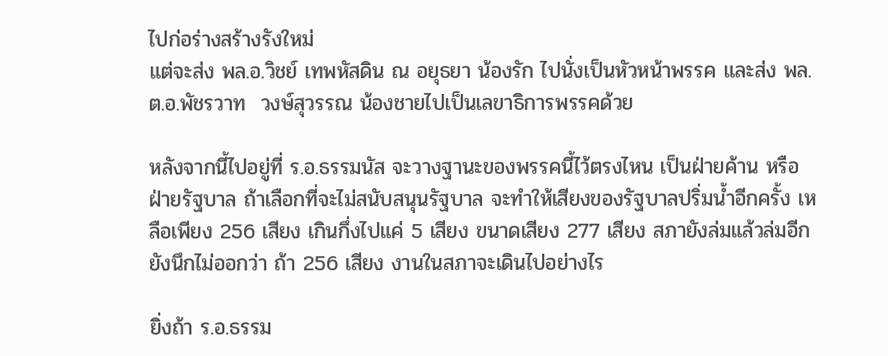ไปก่อร่างสร้างรังใหม่
แต่จะส่ง พล.อ.วิชย์ เทพหัสดิน ณ อยุธยา น้องรัก ไปนั่งเป็นหัวหน้าพรรค และส่ง พล.ต.อ.พัชรวาท  วงษ์สุวรรณ น้องชายไปเป็นเลขาธิการพรรคด้วย

หลังจากนี้ไปอยู่ที่ ร.อ.ธรรมนัส จะวางฐานะของพรรคนี้ไว้ตรงไหน เป็นฝ่ายค้าน หรือฝ่ายรัฐบาล ถ้าเลือกที่จะไม่สนับสนุนรัฐบาล จะทำให้เสียงของรัฐบาลปริ่มน้ำอีกครั้ง เหลือเพียง 256 เสียง เกินกึ่งไปแค่ 5 เสียง ขนาดเสียง 277 เสียง สภายังล่มแล้วล่มอีก ยังนึกไม่ออกว่า ถ้า 256 เสียง งานในสภาจะเดินไปอย่างไร

ยิ่งถ้า ร.อ.ธรรม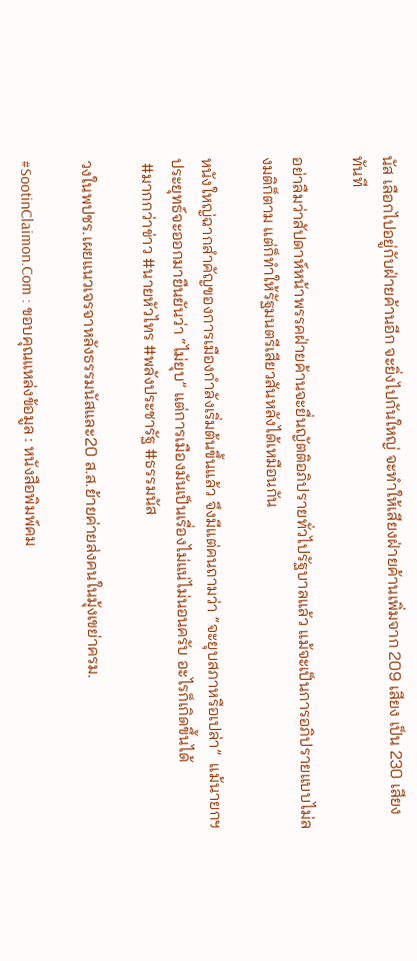นัส เลือกไปอยู่กับฝ่ายค้านอีก จะยิ่งไปกันใหญ่ จะทำให้เสียงฝ่ายค้านเพิ่มจาก 209 เสียง เป็น 230 เสียงทันที

อย่าลืมว่าสัปดาห์หน้าพรรคฝ่ายค้านจะยื่นญัตติอภิปรายทั่วไปรัฐบาลแล้ว แม้จะเป็นการอภิปรายแบบไม่ลงมติก็ตาม แต่ก็ทำให้รัฐมนตรีเสียวสันหลังได้เหมือนกัน

หนังใหญ่ฉากสำคัญของการเมืองกำลังเริ่มต้นขึ้นแล้ว จึงมีแต่คนถามว่า “จะยุบสภาหรือเปล่า”  แม้นายกฯประยุทธ์จะออกมายืนยันว่า “ไม่ยุบ” แต่การเมืองมันเป็นเรื่องไม่แน่ไม่นอนครับ อะไรก็เกิดขึ้นได้
 #มากกว่าข่าว #นายหัวไทร #พลังประชารัฐ #ธรรมนัส

วงในพปชร.เผยแนวเจรจาหลังธรรมนัสและ20 ส.ส.ย้ายค่ายส่งคนในมุ้งเขย่าครม.

#SootinClaimon.Com : ขอบคุณแหล่งข้อมูล : หนังสือพิมพ์คม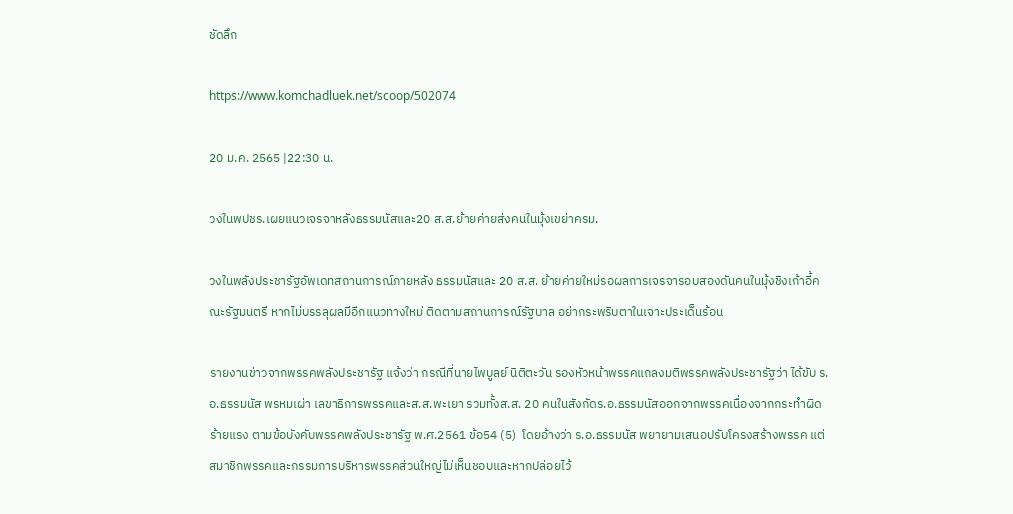ชัดลึก

https://www.komchadluek.net/scoop/502074

20 ม.ค. 2565 |22:30 น.

วงในพปชร.เผยแนวเจรจาหลังธรรมนัสและ20 ส.ส.ย้ายค่ายส่งคนในมุ้งเขย่าครม.

วงในพลังประชารัฐอัพเดทสถานการณ์ภายหลัง ธรรมนัสและ 20 ส.ส. ย้ายค่ายใหม่รอผลการเจรจารอบสองดันคนในมุ้งชิงเก้าอี้คณะรัฐมนตรี หากไม่บรรลุผลมีอีกแนวทางใหม่ ติดตามสถานการณ์รัฐบาล อย่ากระพริบตาในเจาะประเด็นร้อน

รายงานข่าวจากพรรคพลังประชารัฐ แจ้งว่า กรณีที่นายไพบูลย์ นิติตะวัน รองหัวหน้าพรรคแถลงมติพรรคพลังประชารัฐว่า ได้ขับ ร.อ.ธรรมนัส พรหมเผ่า เลขาธิการพรรคและส.ส.พะเยา รวมทั้งส.ส. 20 คนในสังกัดร.อ.ธรรมนัสออกจากพรรคเนื่องจากกระทำผิดร้ายแรง ตามข้อบังคับพรรคพลังประชารัฐ พ.ศ.2561 ข้อ54 (5)  โดยอ้างว่า ร.อ.ธรรมนัส พยายามเสนอปรับโครงสร้างพรรค แต่สมาชิกพรรคและกรรมการบริหารพรรคส่วนใหญ่ไม่เห็นชอบและหากปล่อยไว้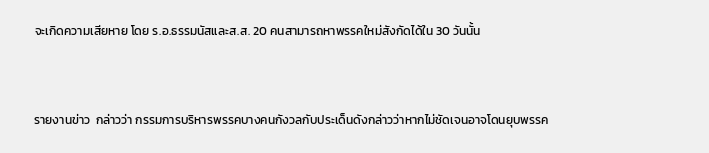จะเกิดความเสียหาย โดย ร.อ.ธรรมนัสและส.ส. 20 คนสามารถหาพรรคใหม่สังกัดได้ใน 30 วันนั้น


รายงานข่าว  กล่าวว่า กรรมการบริหารพรรคบางคนกังวลกับประเด็นดังกล่าวว่าหากไม่ชัดเจนอาจโดนยุบพรรค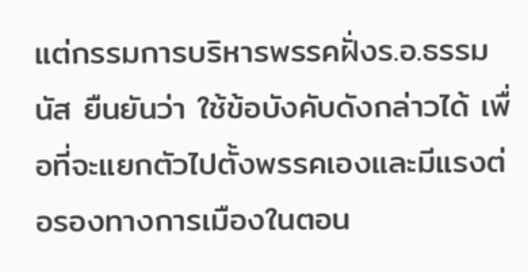แต่กรรมการบริหารพรรคฝั่งร.อ.ธรรมนัส ยืนยันว่า ใช้ข้อบังคับดังกล่าวได้ เพื่อที่จะแยกตัวไปตั้งพรรคเองและมีแรงต่อรองทางการเมืองในตอน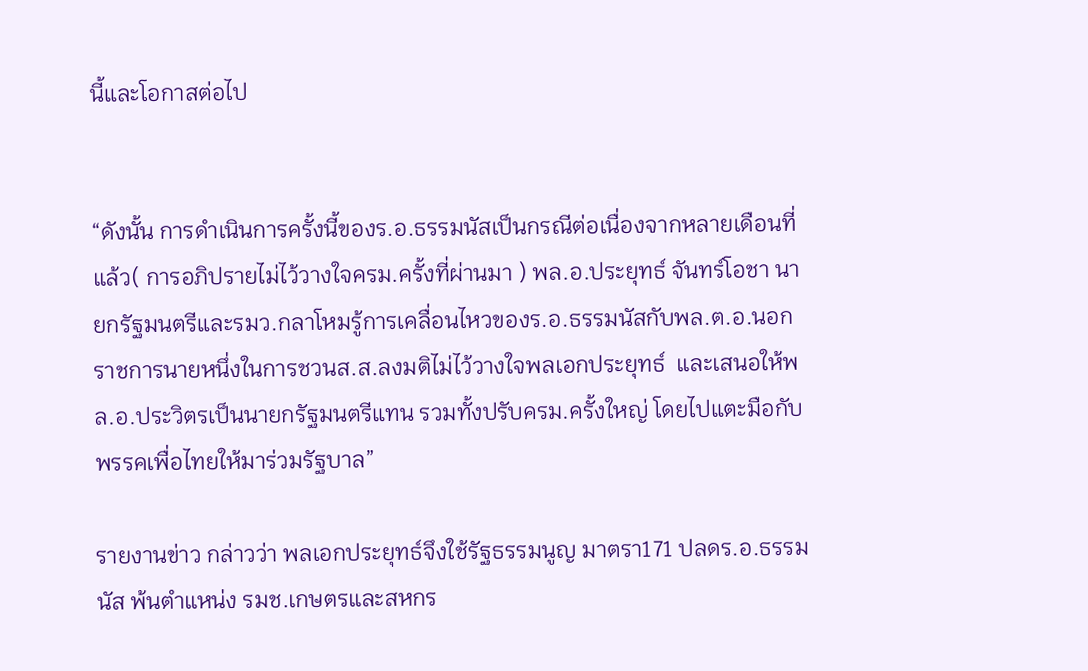นี้และโอกาสต่อไป


“ดังนั้น การดำเนินการครั้งนี้ของร.อ.ธรรมนัสเป็นกรณีต่อเนื่องจากหลายเดือนที่แล้ว( การอภิปรายไม่ไว้วางใจครม.ครั้งที่ผ่านมา ) พล.อ.ประยุทธ์ จันทร์โอชา นายกรัฐมนตรีและรมว.กลาโหมรู้การเคลื่อนไหวของร.อ.ธรรมนัสกับพล.ต.อ.นอกราชการนายหนึ่งในการชวนส.ส.ลงมติไม่ไว้วางใจพลเอกประยุทธ์  และเสนอให้พล.อ.ประวิตรเป็นนายกรัฐมนตรีแทน รวมทั้งปรับครม.ครั้งใหญ่ โดยไปแตะมือกับพรรคเพื่อไทยให้มาร่วมรัฐบาล”

รายงานข่าว กล่าวว่า พลเอกประยุทธ์จึงใช้รัฐธรรมนูญ มาตรา171 ปลดร.อ.ธรรมนัส พ้นตำแหน่ง รมช.เกษตรและสหกร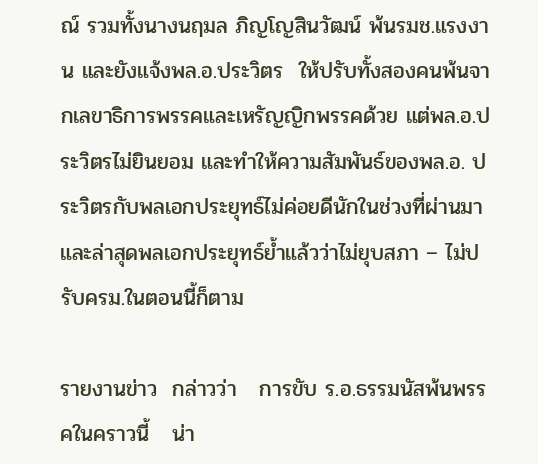ณ์ รวมทั้งนางนฤมล ภิญโญสินวัฒน์ พ้นรมช.แรงงาน และยังแจ้งพล.อ.ประวิตร  ให้ปรับทั้งสองคนพ้นจากเลขาธิการพรรคและเหรัญญิกพรรคด้วย แต่พล.อ.ประวิตรไม่ยินยอม และทำให้ความสัมพันธ์ของพล.อ. ประวิตรกับพลเอกประยุทธ์ไม่ค่อยดีนักในช่วงที่ผ่านมา  และล่าสุดพลเอกประยุทธ์ย้ำแล้วว่าไม่ยุบสภา – ไม่ปรับครม.ในตอนนี้ก็ตาม

รายงานข่าว  กล่าวว่า   การขับ ร.อ.ธรรมนัสพ้นพรรคในคราวนี้   น่า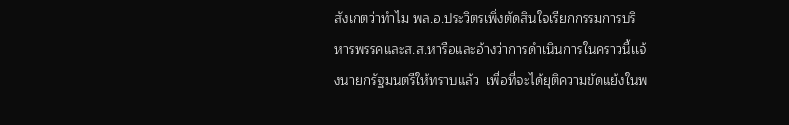สังเกตว่าทำไม พล.อ.ประวิตรเพิ่งตัดสินใจเรียกกรรมการบริหารพรรคและส.ส.หารือและอ้างว่าการดำเนินการในคราวนี้เเจ้งนายกรัฐมนตรีให้ทราบแล้ว  เพื่อที่จะได้ยุติความขัดแย้งในพ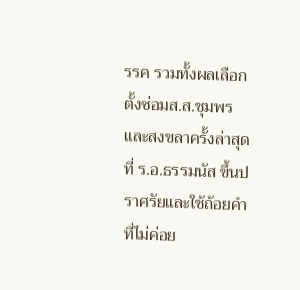รรค รวมทั้งผลเลือกตั้งซ่อมส.ส.ชุมพรและสงขลาครั้งล่าสุดที่ ร.อ.ธรรมนัส ขึ้นปราศรัยและใช้ถ้อยคำที่ไม่ค่อย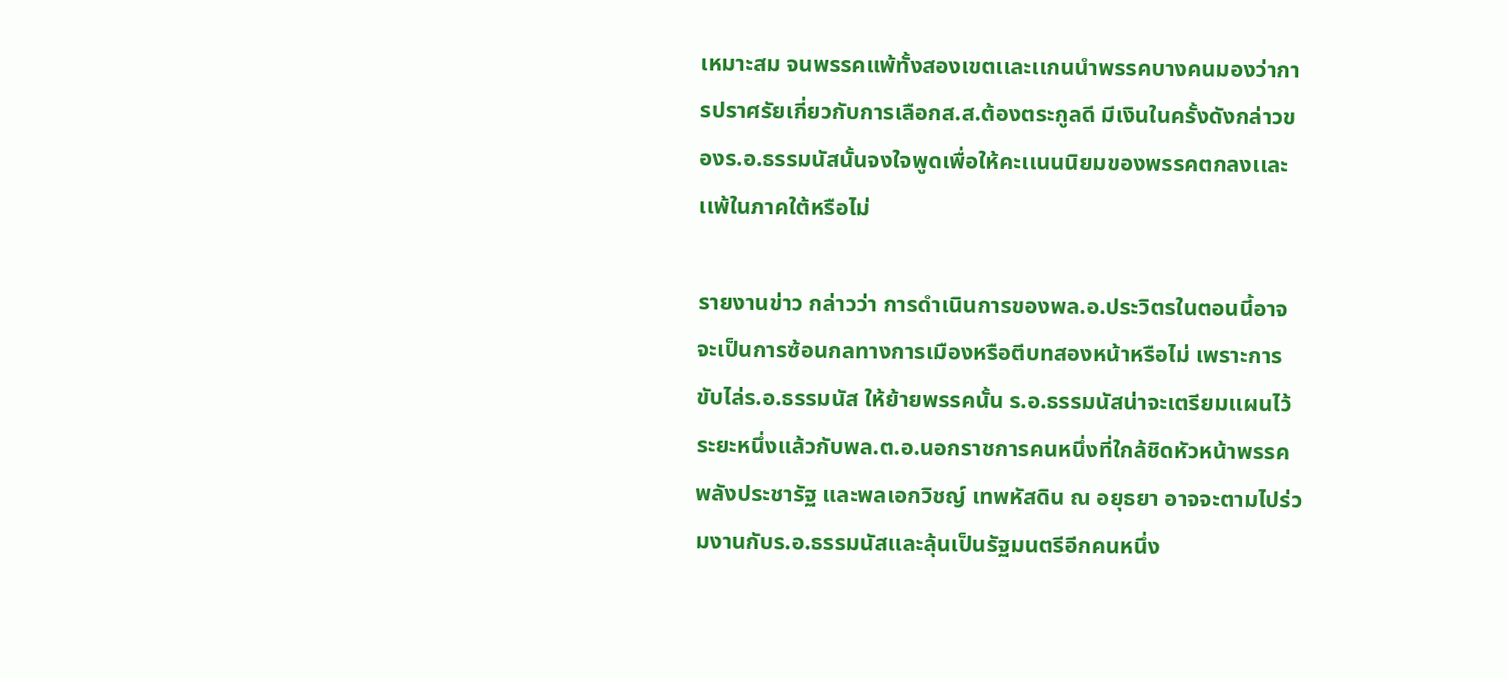เหมาะสม จนพรรคแพ้ทั้งสองเขตเเละเเกนนำพรรคบางคนมองว่าการปราศรัยเกี่ยวกับการเลือกส.ส.ต้องตระกูลดี มีเงินในครั้งดังกล่าวของร.อ.ธรรมนัสนั้นจงใจพูดเพื่อให้คะเเนนนิยมของพรรคตกลงเเละเเพ้ในภาคใต้หรือไม่

รายงานข่าว กล่าวว่า การดำเนินการของพล.อ.ประวิตรในตอนนี้อาจจะเป็นการซ้อนกลทางการเมืองหรือตีบทสองหน้าหรือไม่ เพราะการขับไล่ร.อ.ธรรมนัส ให้ย้ายพรรคนั้น ร.อ.ธรรมนัสน่าจะเตรียมเเผนไว้ระยะหนึ่งแล้วกับพล.ต.อ.นอกราชการคนหนึ่งที่ใกล้ชิดหัวหน้าพรรคพลังประชารัฐ และพลเอกวิชญ์ เทพหัสดิน ณ อยุธยา อาจจะตามไปร่วมงานกับร.อ.ธรรมนัสเเละลุ้นเป็นรัฐมนตรีอีกคนหนึ่ง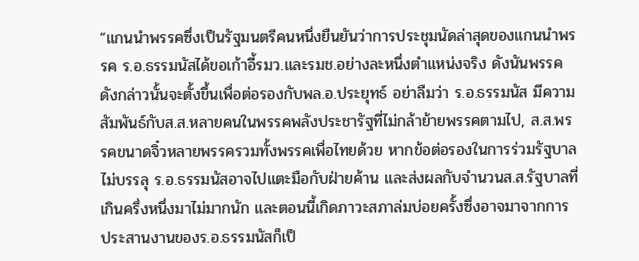“แกนนำพรรคซึ่งเป็นรัฐมนตรีคนหนึ่งยืนยันว่าการประชุมนัดล่าสุดของแกนนำพรรค ร.อ.ธรรมนัสได้ขอเก้าอี้รมว.และรมช.อย่างละหนึ่งตำแหน่งจริง ดังนันพรรคดังกล่าวนั้นจะตั้งขึ้นเพื่อต่อรองกับพล.อ.ประยุทธ์ อย่าลืมว่า ร.อ.ธรรมนัส มีความสัมพันธ์กับส.ส.หลายคนในพรรคพลังประชารัฐที่ไม่กล้าย้ายพรรคตามไป, ส.ส.พรรคขนาดจิ๋วหลายพรรครวมทั้งพรรคเพื่อไทยด้วย หากข้อต่อรองในการร่วมรัฐบาลไม่บรรลุ ร.อ.ธรรมนัสอาจไปแตะมือกับฝ่ายค้าน และส่งผลกับจำนวนส.ส.รัฐบาลที่เกินครึ่งหนึ่งมาไม่มากนัก และตอนนี้เกิดภาวะสภาล่มบ่อยครั้งซึ่งอาจมาจากการประสานงานของร.อ.ธรรมนัสก็เป็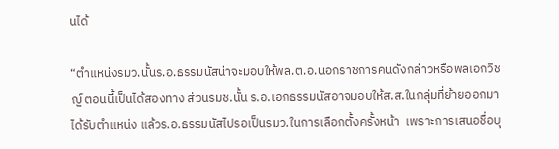นได้

“ตำแหน่งรมว.นั้นร.อ.ธรรมนัสน่าจะมอบให้พล.ต.อ.นอกราชการคนดังกล่าวหรือพลเอกวิชญ์ ตอนนี้เป็นได้สองทาง ส่วนรมช.นั้น ร.อ.เอกธรรมนัสอาจมอบให้ส.ส.ในกลุ่มที่ย้ายออกมาได้รับตำแหน่ง แล้วร.อ.ธรรมนัสไปรอเป็นรมว.ในการเลือกตั้งครั้งหน้า  เพราะการเสนอชื่อบุ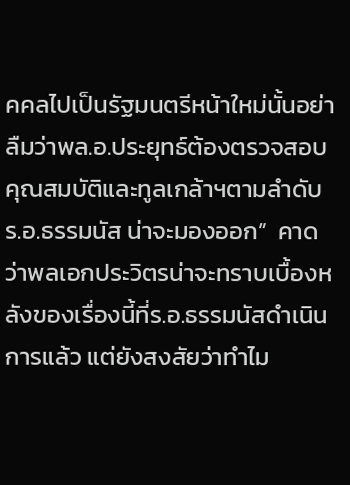คคลไปเป็นรัฐมนตรีหน้าใหม่นั้นอย่าลืมว่าพล.อ.ประยุทธ์ต้องตรวจสอบคุณสมบัติและทูลเกล้าฯตามลำดับ ร.อ.ธรรมนัส น่าจะมองออก”  คาดว่าพลเอกประวิตรน่าจะทราบเบื้องหลังของเรื่องนี้ที่ร.อ.ธรรมนัสดำเนินการแล้ว แต่ยังสงสัยว่าทำไม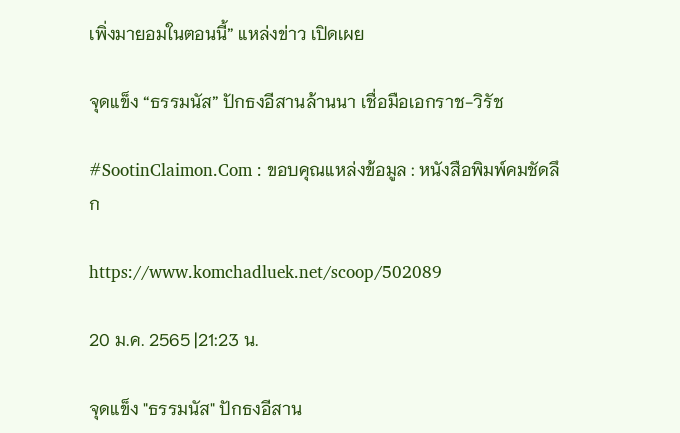เพิ่งมายอมในตอนนี้” แหล่งข่าว เปิดเผย

จุดแข็ง “ธรรมนัส” ปักธงอีสานล้านนา เชื่อมือเอกราช-วิรัช

#SootinClaimon.Com : ขอบคุณแหล่งข้อมูล : หนังสือพิมพ์คมชัดลึก

https://www.komchadluek.net/scoop/502089

20 ม.ค. 2565 |21:23 น.

จุดแข็ง "ธรรมนัส" ปักธงอีสาน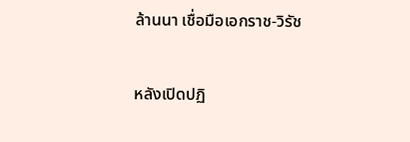ล้านนา เชื่อมือเอกราช-วิรัช

หลังเปิดปฏิ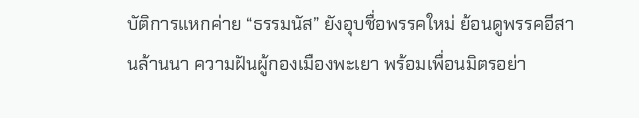บัติการแหกค่าย “ธรรมนัส” ยังอุบชื่อพรรคใหม่ ย้อนดูพรรคอีสานล้านนา ความฝันผู้กองเมืองพะเยา พร้อมเพื่อนมิตรอย่า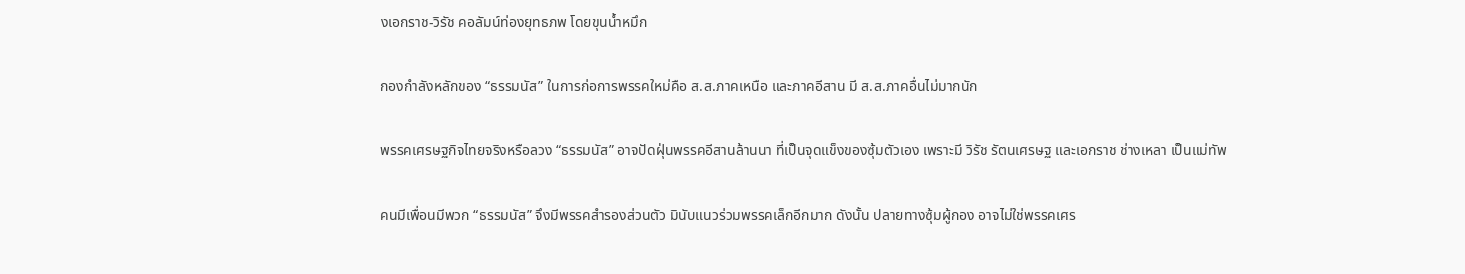งเอกราช-วิรัช คอลัมน์ท่องยุทธภพ โดยขุนน้ำหมึก

กองกำลังหลักของ “ธรรมนัส” ในการก่อการพรรคใหม่คือ ส.ส.ภาคเหนือ และภาคอีสาน มี ส.ส.ภาคอื่นไม่มากนัก

พรรคเศรษฐกิจไทยจริงหรือลวง “ธรรมนัส” อาจปัดฝุ่นพรรคอีสานล้านนา ที่เป็นจุดแข็งของซุ้มตัวเอง เพราะมี วิรัช รัตนเศรษฐ และเอกราช ช่างเหลา เป็นแม่ทัพ

คนมีเพื่อนมีพวก “ธรรมนัส” จึงมีพรรคสำรองส่วนตัว มินับแนวร่วมพรรคเล็กอีกมาก ดังนั้น ปลายทางซุ้มผู้กอง อาจไม่ใช่พรรคเศร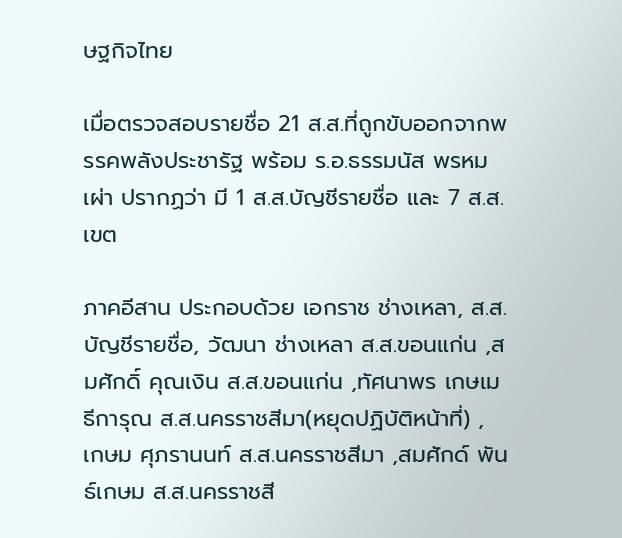ษฐกิจไทย

เมื่อตรวจสอบรายชื่อ 21 ส.ส.ที่ถูกขับออกจากพรรคพลังประชารัฐ พร้อม ร.อ.ธรรมนัส พรหมเผ่า ปรากฏว่า มี 1 ส.ส.บัญชีรายชื่อ และ 7 ส.ส.เขต

ภาคอีสาน ประกอบด้วย เอกราช ช่างเหลา, ส.ส.บัญชีรายชื่อ, วัฒนา ช่างเหลา ส.ส.ขอนแก่น ,สมศักดิ์ คุณเงิน ส.ส.ขอนแก่น ,ทัศนาพร เกษเมธีการุณ ส.ส.นครราชสีมา(หยุดปฏิบัติหน้าที่) , เกษม ศุภรานนท์ ส.ส.นครราชสีมา ,สมศักด์ พันธ์เกษม ส.ส.นครราชสี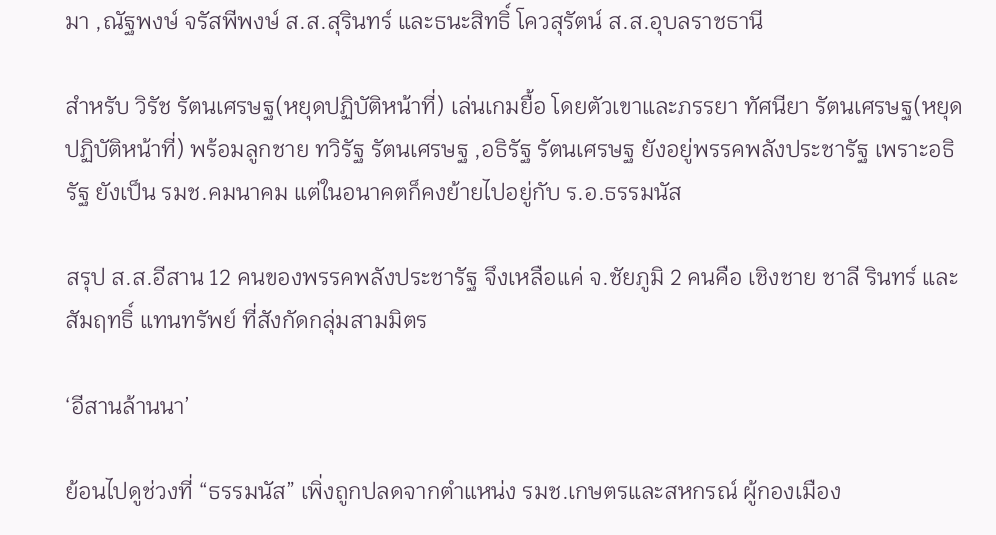มา ,ณัฐพงษ์ จรัสพีพงษ์ ส.ส.สุรินทร์ และธนะสิทธิ์ โควสุรัตน์ ส.ส.อุบลราชธานี

สำหรับ วิรัช รัตนเศรษฐ(หยุดปฏิบัติหน้าที่) เล่นเกมยื้อ โดยตัวเขาและภรรยา ทัศนียา รัตนเศรษฐ(หยุดปฏิบัติหน้าที่) พร้อมลูกชาย ทวิรัฐ รัตนเศรษฐ ,อธิรัฐ รัตนเศรษฐ ยังอยู่พรรคพลังประชารัฐ เพราะอธิรัฐ ยังเป็น รมช.คมนาคม แต่ในอนาคตก็คงย้ายไปอยู่กับ ร.อ.ธรรมนัส

สรุป ส.ส.อีสาน 12 คนของพรรคพลังประชารัฐ จึงเหลือแค่ จ.ชัยภูมิ 2 คนคือ เชิงชาย ชาลี รินทร์ และสัมฤทธิ์ แทนทรัพย์ ที่สังกัดกลุ่มสามมิตร

‘อีสานล้านนา’

ย้อนไปดูช่วงที่ “ธรรมนัส” เพิ่งถูกปลดจากตำแหน่ง รมช.เกษตรและสหกรณ์ ผู้กองเมือง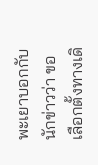พะเยาบอกกับนักข่าวว่า ขอเลือกตั้งทางเดิ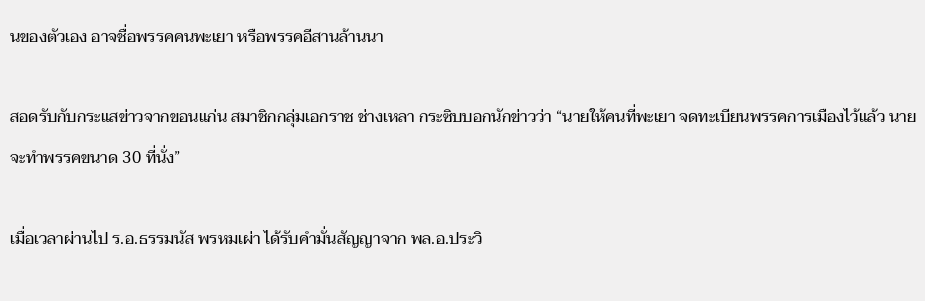นของตัวเอง อาจชื่อพรรคคนพะเยา หรือพรรคอีสานล้านนา

สอดรับกับกระแสข่าวจากขอนแก่น สมาชิกกลุ่มเอกราช ช่างเหลา กระซิบบอกนักข่าวว่า “นายให้คนที่พะเยา จดทะเบียนพรรคการเมืองไว้แล้ว นายจะทำพรรคขนาด 30 ที่นั่ง”

เมื่อเวลาผ่านไป ร.อ.ธรรมนัส พรหมเผ่า ได้รับคำมั่นสัญญาจาก พล.อ.ประวิ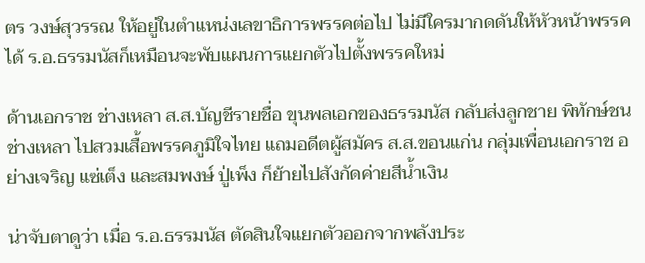ตร วงษ์สุวรรณ ให้อยู่ในตำแหน่งเลขาธิการพรรคต่อไป ไม่มีใครมากดดันให้หัวหน้าพรรคได้ ร.อ.ธรรมนัสก็เหมือนจะพับแผนการแยกตัวไปตั้งพรรคใหม่

ด้านเอกราช ช่างเหลา ส.ส.บัญชีรายชื่อ ขุนพลเอกของธรรมนัส กลับส่งลูกชาย พิทักษ์ชน ช่างเหลา ไปสวมเสื้อพรรคภูมิใจไทย แถมอดีตผู้สมัคร ส.ส.ขอนแก่น กลุ่มเพื่อนเอกราช อย่างเจริญ แซ่เต็ง และสมพงษ์ ปู่เพ็ง ก็ย้ายไปสังกัดค่ายสีน้ำเงิน

น่าจับตาดูว่า เมื่อ ร.อ.ธรรมนัส ตัดสินใจแยกตัวออกจากพลังประ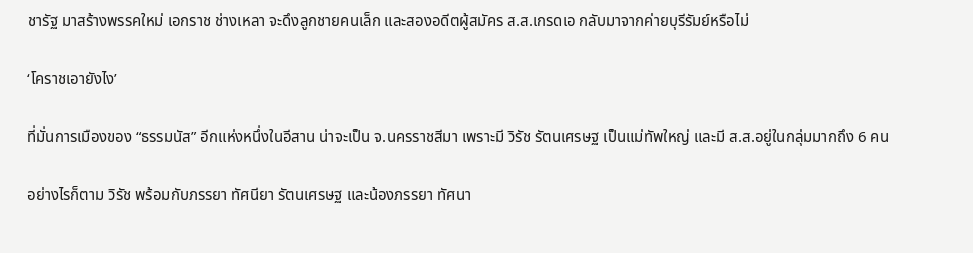ชารัฐ มาสร้างพรรคใหม่ เอกราช ช่างเหลา จะดึงลูกชายคนเล็ก และสองอดีตผู้สมัคร ส.ส.เกรดเอ กลับมาจากค่ายบุรีรัมย์หรือไม่

‘โคราชเอายังไง’

ที่มั่นการเมืองของ “ธรรมนัส” อีกแห่งหนึ่งในอีสาน น่าจะเป็น จ.นครราชสีมา เพราะมี วิรัช รัตนเศรษฐ เป็นแม่ทัพใหญ่ และมี ส.ส.อยู่ในกลุ่มมากถึง 6 คน

อย่างไรก็ตาม วิรัช พร้อมกับภรรยา ทัศนียา รัตนเศรษฐ และน้องภรรยา ทัศนา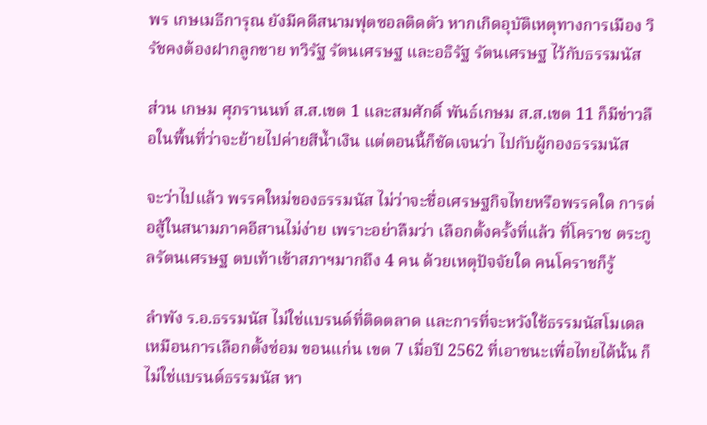พร เกษเมธีการุณ ยังมีคดีสนามฟุตซอลติดตัว หากเกิดอุบัติเหตุทางการเมือง วิรัชคงต้องฝากลูกชาย ทวิรัฐ รัตนเศรษฐ และอธิรัฐ รัตนเศรษฐ ไว้กับธรรมนัส

ส่วน เกษม ศุภรานนท์ ส.ส.เขต 1 และสมศักดิ์ พันธ์เกษม ส.ส.เขต 11 ก็มีข่าวลือในพื้นที่ว่าจะย้ายไปค่ายสีน้ำเงิน แต่ตอนนี้ก็ชัดเจนว่า ไปกับผู้กองธรรมนัส

จะว่าไปแล้ว พรรคใหม่ของธรรมนัส ไม่ว่าจะชื่อเศรษฐกิจไทยหรือพรรคใด การต่อสู้ในสนามภาคอีสานไม่ง่าย เพราะอย่าลืมว่า เลือกตั้งครั้งที่แล้ว ที่โคราช ตระกูลรัตนเศรษฐ ตบเท้าเข้าสภาฯมากถึง 4 คน ด้วยเหตุปัจจัยใด คนโคราชก็รู้

ลำพัง ร.อ.ธรรมนัส ไม่ใช่แบรนด์ที่ติดตลาด และการที่จะหวังใช้ธรรมนัสโมเดล เหมือนการเลือกตั้งซ่อม ขอนแก่น เขต 7 เมื่อปี 2562 ที่เอาชนะเพื่อไทยได้นั้น ก็ไม่ใช่แบรนด์ธรรมนัส หา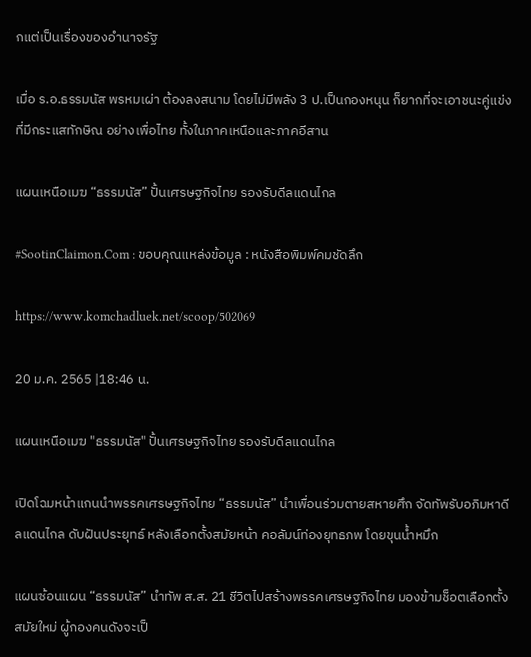กแต่เป็นเรื่องของอำนาจรัฐ

เมื่อ ร.อ.ธรรมนัส พรหมเผ่า ต้องลงสนาม โดยไม่มีพลัง 3 ป.เป็นกองหนุน ก็ยากที่จะเอาชนะคู่แข่งที่มีกระแสทักษิณ อย่างเพื่อไทย ทั้งในภาคเหนือและภาคอีสาน

แผนเหนือเมฆ “ธรรมนัส” ปั้นเศรษฐกิจไทย รองรับดีลแดนไกล

#SootinClaimon.Com : ขอบคุณแหล่งข้อมูล : หนังสือพิมพ์คมชัดลึก

https://www.komchadluek.net/scoop/502069

20 ม.ค. 2565 |18:46 น.

แผนเหนือเมฆ "ธรรมนัส" ปั้นเศรษฐกิจไทย รองรับดีลแดนไกล

เปิดโฉมหน้าแกนนำพรรคเศรษฐกิจไทย “ธรรมนัส” นำเพื่อนร่วมตายสหายศึก จัดทัพรับอภิมหาดีลแดนไกล ดับฝันประยุทธ์ หลังเลือกตั้งสมัยหน้า คอลัมน์ท่องยุทธภพ โดยขุนน้ำหมึก

แผนซ้อนแผน “ธรรมนัส” นำทัพ ส.ส. 21 ชีวิตไปสร้างพรรคเศรษฐกิจไทย มองข้ามช็อตเลือกตั้งสมัยใหม่ ผู้กองคนดังจะเป็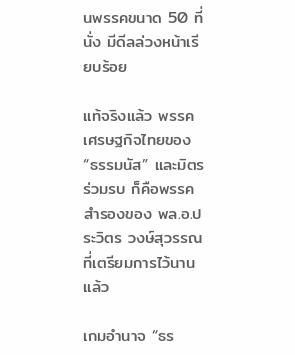นพรรคขนาด 50 ที่นั่ง มีดีลล่วงหน้าเรียบร้อย

แท้จริงแล้ว พรรคเศรษฐกิจไทยของ “ธรรมนัส” และมิตรร่วมรบ ก็คือพรรคสำรองของ พล.อ.ประวิตร วงษ์สุวรรณ ที่เตรียมการไว้นานแล้ว

เกมอำนาจ “ธร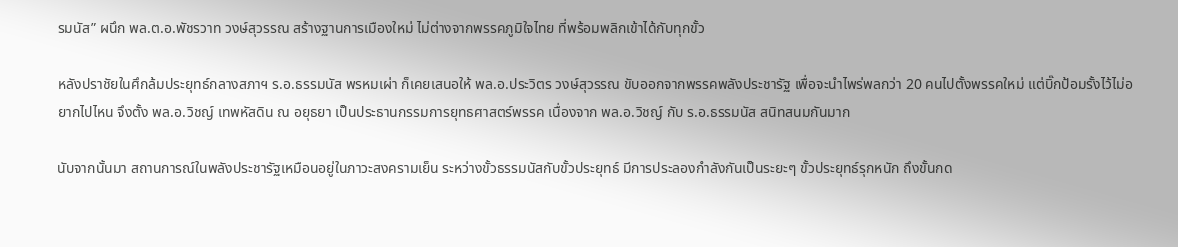รมนัส” ผนึก พล.ต.อ.พัชรวาท วงษ์สุวรรณ สร้างฐานการเมืองใหม่ ไม่ต่างจากพรรคภูมิใจไทย ที่พร้อมพลิกเข้าได้กับทุกขั้ว

หลังปราชัยในศึกล้มประยุทธ์กลางสภาฯ ร.อ.ธรรมนัส พรหมเผ่า ก็เคยเสนอให้ พล.อ.ประวิตร วงษ์สุวรรณ ขับออกจากพรรคพลังประชารัฐ เพื่อจะนำไพร่พลกว่า 20 คนไปตั้งพรรคใหม่ แต่บิ๊กป้อมรั้งไว้ไม่อยากไปไหน จึงตั้ง พล.อ.วิชญ์ เทพหัสดิน ณ อยุธยา เป็นประธานกรรมการยุทธศาสตร์พรรค เนื่องจาก พล.อ.วิชญ์ กับ ร.อ.ธรรมนัส สนิทสนมกันมาก

นับจากนั้นมา สถานการณ์ในพลังประชารัฐเหมือนอยู่ในภาวะสงครามเย็น ระหว่างขั้วธรรมนัสกับขั้วประยุทธ์ มีการประลองกำลังกันเป็นระยะๆ ขั้วประยุทธ์รุกหนัก ถึงขั้นกด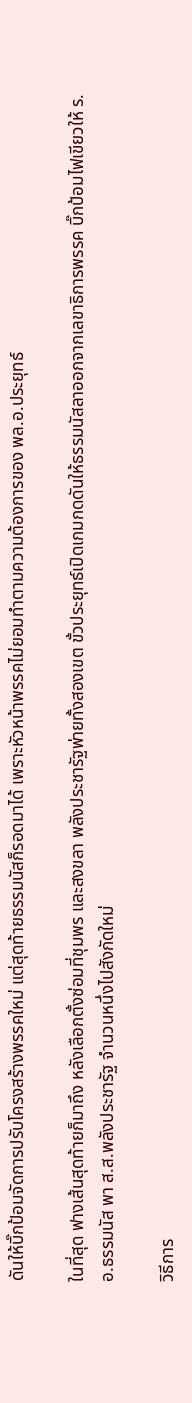ดันให้บิ๊กป้อมจัดการปรับโครงสร้างพรรคใหม่ แต่สุดท้ายธรรมนัสก็รอดมาได้ เพราะหัวหน้าพรรคไม่ยอมทำตามความต้องการของ พล.อ.ประยุทธ์

ในที่สุด ฟางเส้นสุดท้ายก็มาถึง หลังเลือกตั้งซ่อมที่ชุมพร และสงขลา พลังประชารัฐพ่ายทั้งสองเขต ขั้วประยุทธ์เปิดเกมกดดันให้ธรรมนัสลาออกจากเลขาธิการพรรค บิ๊กป้อมไฟเขียวให้ ร.อ.ธรรมนัส พา ส.ส.พลังประชารัฐ จำนวนหนึ่งไปสังกัดใหม่

วิธีการ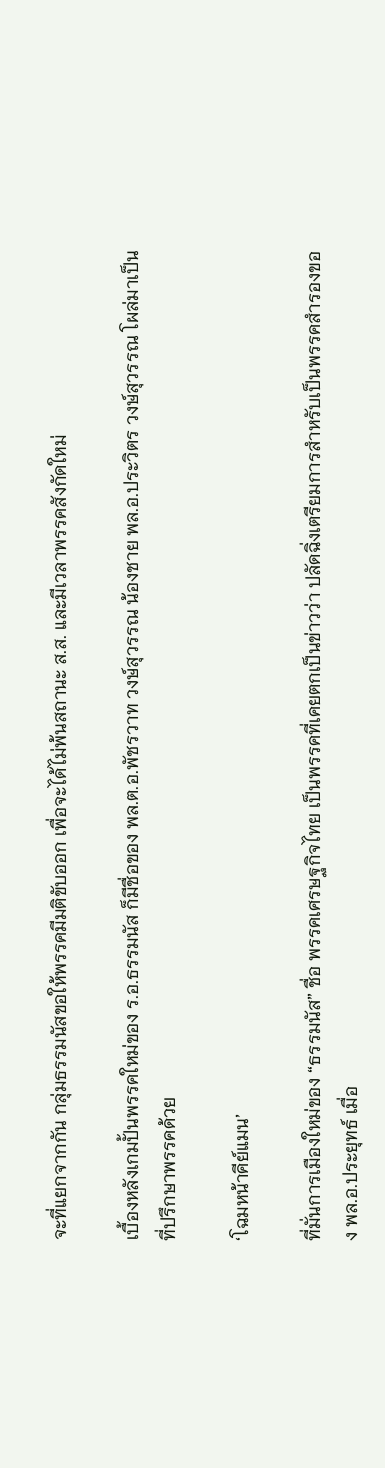จะที่แยกจากกัน กลุ่มธรรมนัสขอให้พรรคมีมติขับออก เพื่อจะได้ไม่พ้นสถานะ ส.ส. และมีเวลาพรรคสังกัดใหม่

เบื้องหลังเกมปั้นพรรคใหม่ของ ร.อ.ธรรมนัส ก็มีชื่อของ พล.ต.อ.พัชรวาท วงษ์สุวรรณ น้องชาย พล.อ.ประวิตร วงษ์สุวรรณ โผล่มาเป็นที่ปรึกษาพรรคด้วย

‘โฉมหน้าคีย์แมน’

ที่มั่นการเมืองใหม่ของ “ธรรมนัส” ชื่อ พรรคเศรษฐกิจไทย เป็นพรรคที่เคยตกเป็นข่าวว่า ปลัดฉิ่งเตรียมการสำหรับเป็นพรรคสำรองของ พล.อ.ประยุทธ์ เมื่อ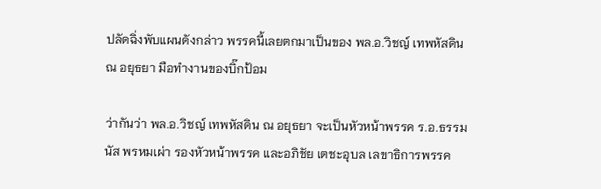ปลัดฉิ่งพับแผนดังกล่าว พรรคนี้เลยตกมาเป็นของ พล.อ.วิชญ์ เทพหัสดิน ณ อยุธยา มือทำงานของบิ๊กป้อม

ว่ากันว่า พล.อ.วิชญ์ เทพหัสดิน ณ อยุธยา จะเป็นหัวหน้าพรรค ร.อ.ธรรมนัส พรหมเผ่า รองหัวหน้าพรรค และอภิชัย เตชะอุบล เลขาธิการพรรค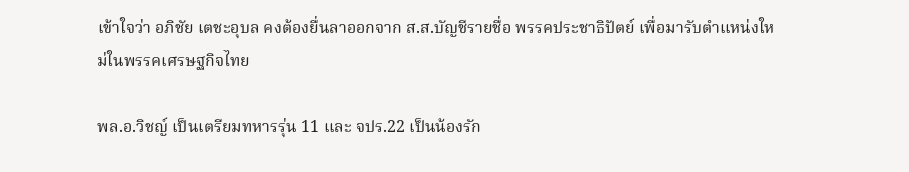เข้าใจว่า อภิชัย เตชะอุบล คงต้องยื่นลาออกจาก ส.ส.บัญชีรายชื่อ พรรคประชาธิปัตย์ เพื่อมารับตำแหน่งใหม่ในพรรคเศรษฐกิจไทย

พล.อ.วิชญ์ เป็นเตรียมทหารรุ่น 11 และ จปร.22 เป็นน้องรัก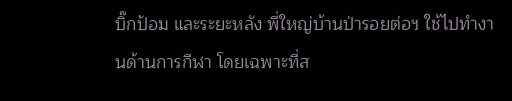บิ๊กป้อม และระยะหลัง พี่ใหญ่บ้านป่ารอยต่อฯ ใช้ไปทำงานด้านการกีฬา โดยเฉพาะที่ส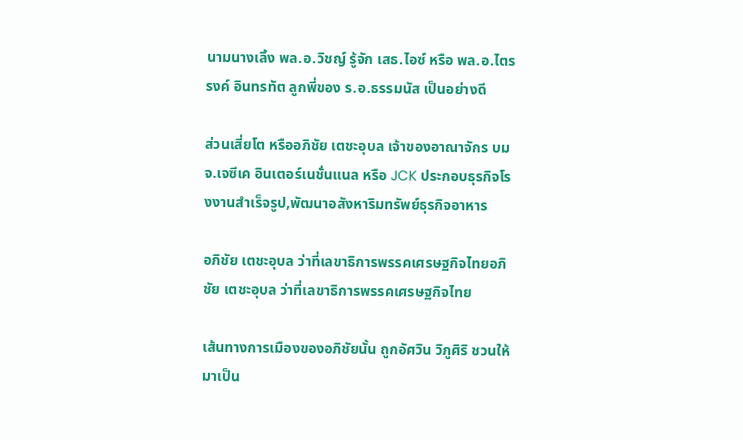นามนางเลิ้ง พล.อ.วิชญ์ รู้จัก เสธ.ไอซ์ หรือ พล.อ.ไตรรงค์ อินทรทัต ลูกพี่ของ ร.อ.ธรรมนัส เป็นอย่างดี

ส่วนเสี่ยโต หรืออภิชัย เตชะอุบล เจ้าของอาณาจักร บมจ.เจซีเค อินเตอร์เนชั่นแนล หรือ JCK ประกอบธุรกิจโรงงานสำเร็จรูป,พัฒนาอสังหาริมทรัพย์ธุรกิจอาหาร

อภิชัย เตชะอุบล ว่าที่เลขาธิการพรรคเศรษฐกิจไทยอภิชัย เตชะอุบล ว่าที่เลขาธิการพรรคเศรษฐกิจไทย

เส้นทางการเมืองของอภิชัยนั้น ถูกอัศวิน วิภูศิริ ชวนให้มาเป็น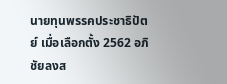นายทุนพรรคประชาธิปัตย์ เมื่อเลือกตั้ง 2562 อภิชัยลงส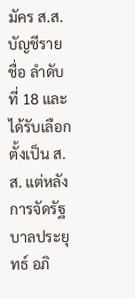มัคร ส.ส.บัญชีรายชื่อ ลำดับที่ 18 และได้รับเลือกตั้งเป็น ส.ส. แต่หลังการจัดรัฐบาลประยุทธ์ อภิ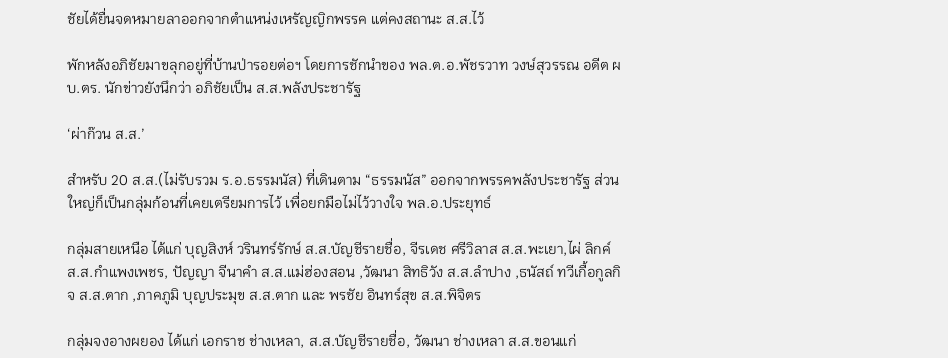ชัยได้ยื่นจดหมายลาออกจากตำแหน่งเหรัญญิกพรรค แต่คงสถานะ ส.ส.ไว้

พักหลังอภิชัยมาขลุกอยู่ที่บ้านป่ารอยต่อฯ โดยการชักนำของ พล.ต.อ.พัชรวาท วงษ์สุวรรณ อดีต ผบ.ตร. นักข่าวยังนึกว่า อภิชัยเป็น ส.ส.พลังประชารัฐ

‘ผ่าก๊วน ส.ส.’

สำหรับ 20 ส.ส.(ไม่รับรวม ร.อ.ธรรมนัส) ที่เดินตาม “ธรรมนัส” ออกจากพรรคพลังประชารัฐ ส่วนใหญ่ก็เป็นกลุ่มก้อนที่เคยเตรียมการไว้ เพื่อยกมือไม่ไว้วางใจ พล.อ.ประยุทธ์

กลุ่มสายเหนือ ได้แก่ บุญสิงห์ วรินทร์รักษ์ ส.ส.บัญชีรายชื่อ, จีรเดช ศรีวิลาส ส.ส.พะเยา,ไผ่ ลิกค์ ส.ส.กำแพงเพชร, ปัญญา จีนาคำ ส.ส.แม่ฮ่องสอน ,วัฒนา สิทธิวัง ส.ส.ลำปาง ,ธนัสถ์ ทวีเกื้อกูลกิจ ส.ส.ตาก ,ภาคภูมิ บุญประมุข ส.ส.ตาก และ พรชัย อินทร์สุข ส.ส.พิจิตร

กลุ่มจงอางผยอง ได้แก่ เอกราช ช่างเหลา, ส.ส.บัญชีรายชื่อ, วัฒนา ช่างเหลา ส.ส.ขอนแก่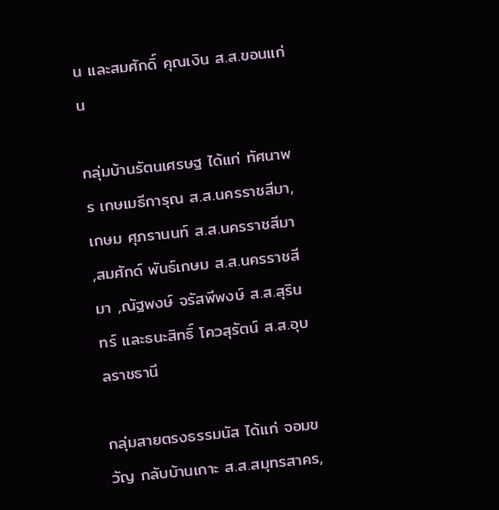น และสมศักดิ์ คุณเงิน ส.ส.ขอนแก่น

กลุ่มบ้านรัตนเศรษฐ ได้แก่ ทัศนาพร เกษเมธีการุณ ส.ส.นครราชสีมา, เกษม ศุภรานนท์ ส.ส.นครราชสีมา ,สมศักด์ พันธ์เกษม ส.ส.นครราชสีมา ,ณัฐพงษ์ จรัสพีพงษ์ ส.ส.สุรินทร์ และธนะสิทธิ์ โควสุรัตน์ ส.ส.อุบลราชธานี

กลุ่มสายตรงธรรมนัส ได้แก่ จอมขวัญ กลับบ้านเกาะ ส.ส.สมุทรสาคร,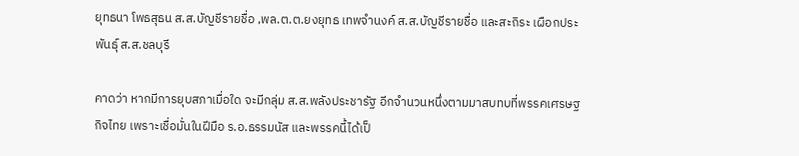ยุทธนา โพธสุธน ส.ส.บัญชีรายชื่อ ,พล.ต.ต.ยงยุทธ เทพจำนงค์ ส.ส.บัญชีรายชื่อ และสะถิระ เผือกประพันธุ์ ส.ส.ชลบุรี

คาดว่า หากมีการยุบสภาเมื่อใด จะมีกลุ่ม ส.ส.พลังประชารัฐ อีกจำนวนหนึ่งตามมาสบทบที่พรรคเศรษฐกิจไทย เพราะเชื่อมั่นในฝีมือ ร.อ.ธรรมนัส และพรรคนี้ได้เป็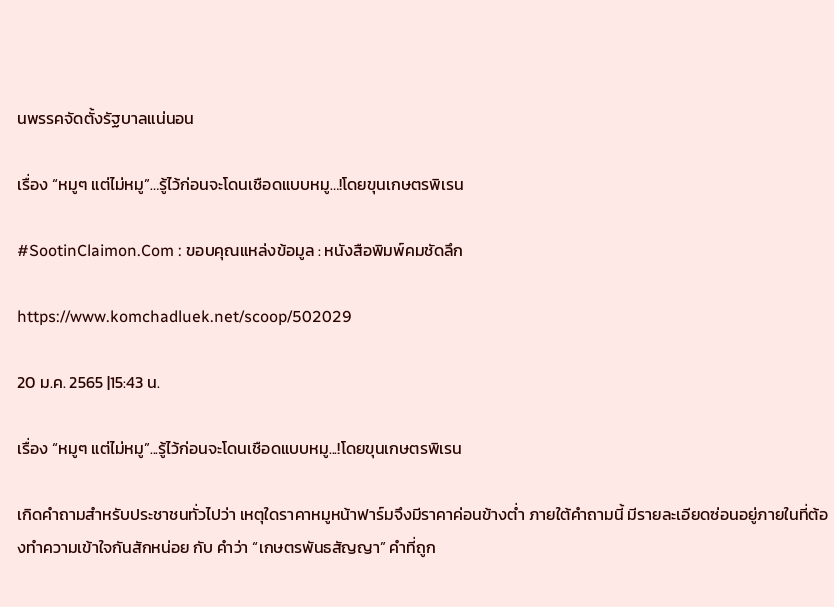นพรรคจัดตั้งรัฐบาลแน่นอน

เรื่อง “หมูๆ แต่ไม่หมู”…รู้ไว้ก่อนจะโดนเชือดแบบหมู…!โดยขุนเกษตรพิเรน

#SootinClaimon.Com : ขอบคุณแหล่งข้อมูล : หนังสือพิมพ์คมชัดลึก

https://www.komchadluek.net/scoop/502029

20 ม.ค. 2565 |15:43 น.

เรื่อง “หมูๆ แต่ไม่หมู”...รู้ไว้ก่อนจะโดนเชือดแบบหมู...!โดยขุนเกษตรพิเรน

เกิดคำถามสำหรับประชาชนทั่วไปว่า เหตุใดราคาหมูหน้าฟาร์มจึงมีราคาค่อนข้างต่ำ ภายใต้คำถามนี้ มีรายละเอียดซ่อนอยู่ภายในที่ต้องทำความเข้าใจกันสักหน่อย กับ คำว่า “เกษตรพันธสัญญา” คำที่ถูก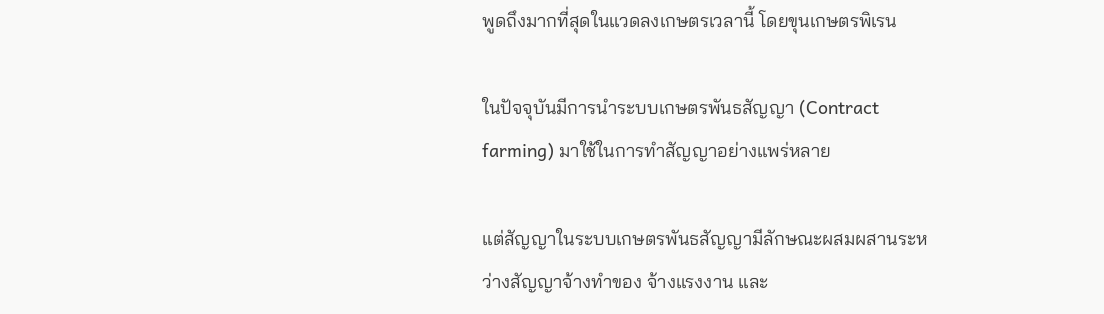พูดถึงมากที่สุดในแวดลงเกษตรเวลานี้ โดยขุนเกษตรพิเรน

ในปัจจุบันมีการนำระบบเกษตรพันธสัญญา (Contract farming) มาใช้ในการทำสัญญาอย่างแพร่หลาย

แต่สัญญาในระบบเกษตรพันธสัญญามีลักษณะผสมผสานระหว่างสัญญาจ้างทำของ จ้างแรงงาน และ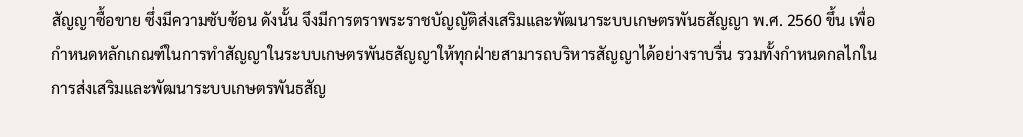สัญญาซื้อขาย ซึ่งมีความซับซ้อน ดังนั้น จึงมีการตราพระราชบัญญัติส่งเสริมและพัฒนาระบบเกษตรพันธสัญญา พ.ศ. 2560 ขึ้น เพื่อกำหนดหลักเกณฑ์ในการทำสัญญาในระบบเกษตรพันธสัญญาให้ทุกฝ่ายสามารถบริหารสัญญาได้อย่างราบรื่น รวมทั้งกำหนดกลไกในการส่งเสริมและพัฒนาระบบเกษตรพันธสัญ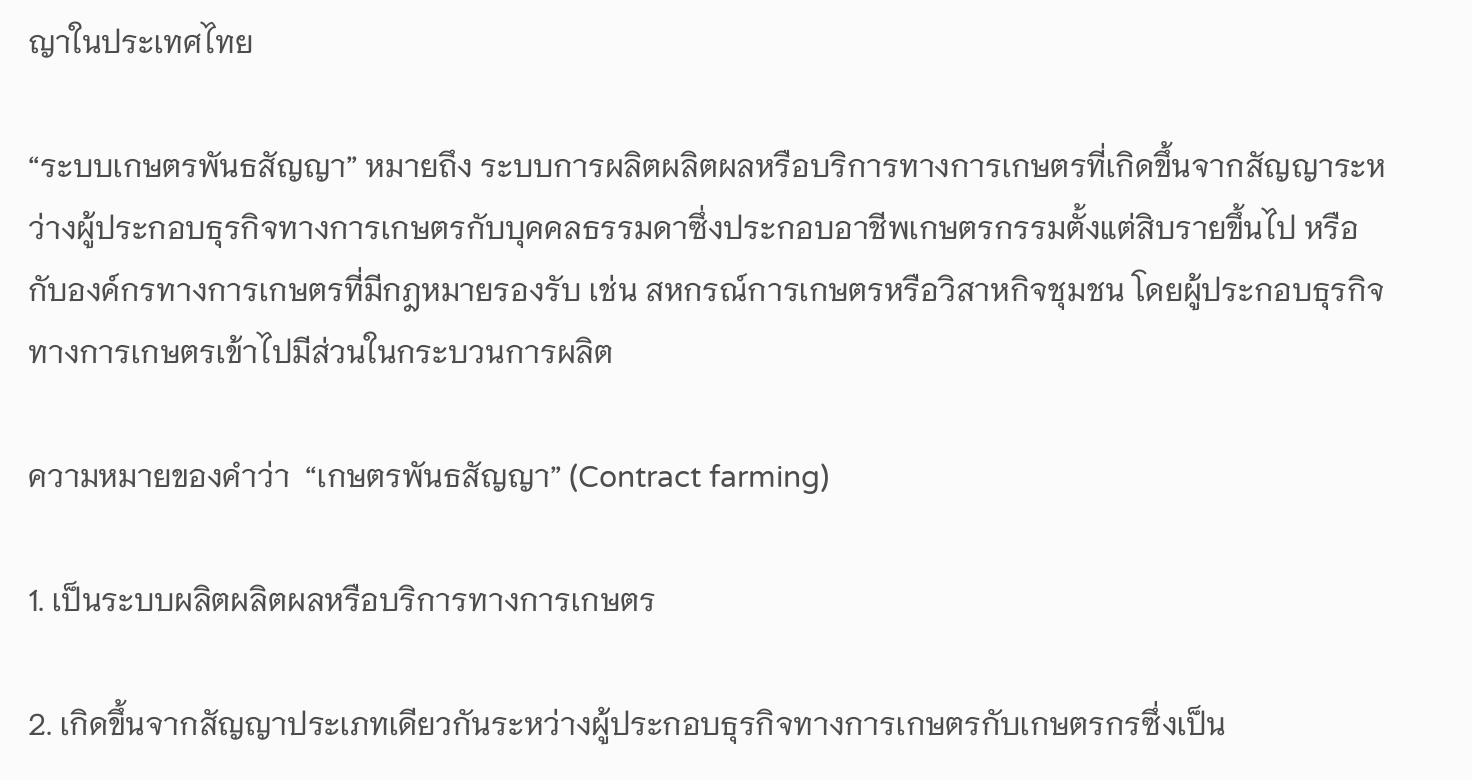ญาในประเทศไทย

“ระบบเกษตรพันธสัญญา” หมายถึง ระบบการผลิตผลิตผลหรือบริการทางการเกษตรที่เกิดขึ้นจากสัญญาระหว่างผู้ประกอบธุรกิจทางการเกษตรกับบุคคลธรรมดาซึ่งประกอบอาชีพเกษตรกรรมตั้งแต่สิบรายขึ้นไป หรือกับองค์กรทางการเกษตรที่มีกฎหมายรองรับ เช่น สหกรณ์การเกษตรหรือวิสาหกิจชุมชน โดยผู้ประกอบธุรกิจทางการเกษตรเข้าไปมีส่วนในกระบวนการผลิต

ความหมายของคำว่า  “เกษตรพันธสัญญา” (Contract farming)

1. เป็นระบบผลิตผลิตผลหรือบริการทางการเกษตร

2. เกิดขึ้นจากสัญญาประเภทเดียวกันระหว่างผู้ประกอบธุรกิจทางการเกษตรกับเกษตรกรซึ่งเป็น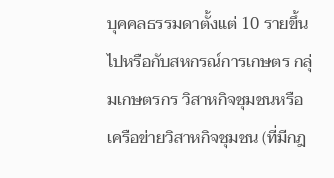บุคคลธรรมดาตั้งแต่ 10 รายขึ้นไปหรือกับสหกรณ์การเกษตร กลุ่มเกษตรกร วิสาหกิจชุมชนหรือเครือข่ายวิสาหกิจชุมชน (ที่มีกฎ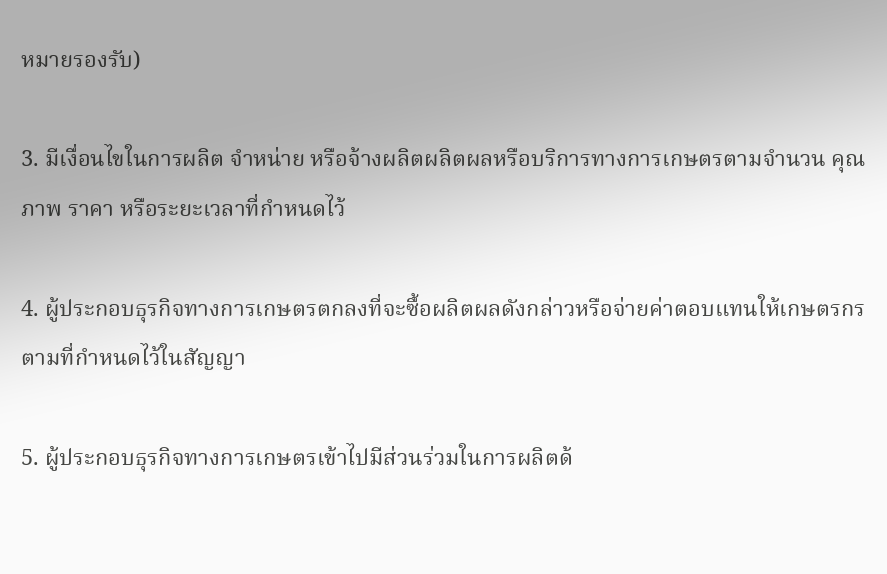หมายรองรับ)

3. มีเงื่อนไขในการผลิต จำหน่าย หรือจ้างผลิตผลิตผลหรือบริการทางการเกษตรตามจำนวน คุณภาพ ราคา หรือระยะเวลาที่กำหนดไว้

4. ผู้ประกอบธุรกิจทางการเกษตรตกลงที่จะซื้อผลิตผลดังกล่าวหรือจ่ายค่าตอบแทนให้เกษตรกรตามที่กำหนดไว้ในสัญญา

5. ผู้ประกอบธุรกิจทางการเกษตรเข้าไปมีส่วนร่วมในการผลิตด้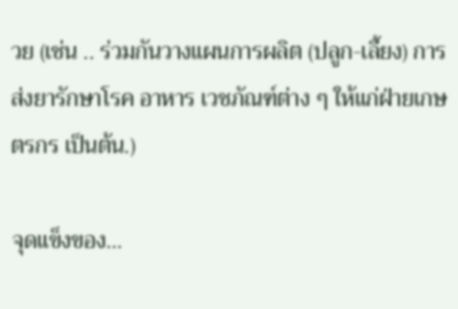วย (เช่น .. ร่วมกันวางแผนการผลิต (ปลูก-เลี้ยง) การส่งยารักษาโรค อาหาร เวชภัณฑ์ต่าง ๆ ให้แก่ฝ่ายเกษตรกร เป็นต้น.)

จุดแข็งของ…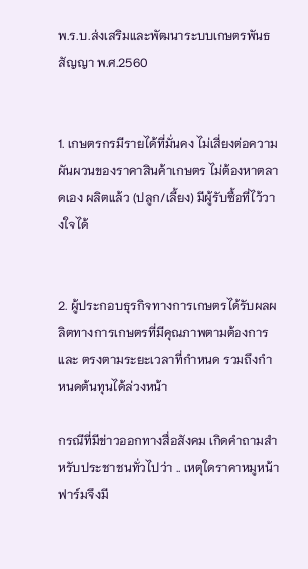พ.ร.บ.ส่งเสริมและพัฒนาระบบเกษตรพันธสัญญา พ.ศ.2560


1. เกษตรกรมีรายได้ที่มั่นคง ไม่เสี่ยงต่อความผันผวนของราคาสินค้าเกษตร ไม่ต้องหาตลาดเอง ผลิตแล้ว (ปลูก/เลี้ยง) มีผู้รับซื้อที่ไว้วางใจได้


2. ผู้ประกอบธุรกิจทางการเกษตรได้รับผลผลิตทางการเกษตรที่มีคุณภาพตามต้องการ และ ตรงตามระยะเวลาที่กำหนด รวมถึงกำหนดต้นทุนได้ล่วงหน้า

กรณีที่มีข่าวออกทางสื่อสังคม เกิดคำถามสำหรับประชาชนทั่วไปว่า .. เหตุใดราคาหมูหน้าฟาร์มจึงมี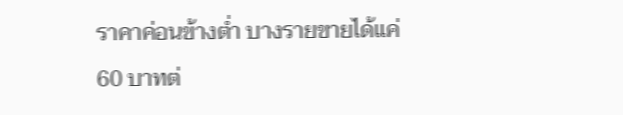ราคาค่อนข้างต่ำ บางรายขายได้แค่ 60 บาทต่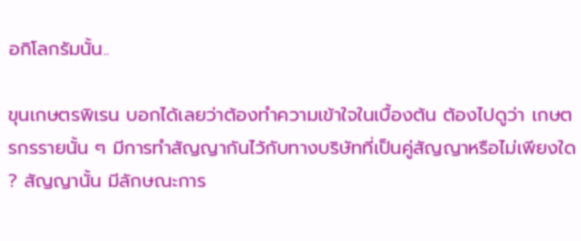อกิโลกรัมนั้น..

ขุนเกษตรพิเรน บอกได้เลยว่าต้องทำความเข้าใจในเบื้องต้น ต้องไปดูว่า เกษตรกรรายนั้น ๆ มีการทำสัญญากันไว้กับทางบริษัทที่เป็นคู่สัญญาหรือไม่เพียงใด ? สัญญานั้น มีลักษณะการ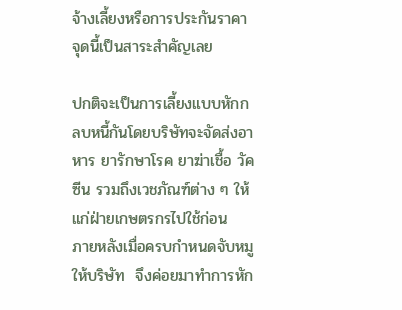จ้างเลี้ยงหรือการประกันราคา จุดนี้เป็นสาระสำคัญเลย

ปกติจะเป็นการเลี้ยงแบบหักกลบหนี้กันโดยบริษัทจะจัดส่งอาหาร ยารักษาโรค ยาฆ่าเชื้อ วัคซีน รวมถึงเวชภัณฑ์ต่าง ๆ ให้แก่ฝ่ายเกษตรกรไปใช้ก่อน  ภายหลังเมื่อครบกำหนดจับหมูให้บริษัท  จึงค่อยมาทำการหัก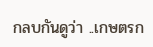กลบกันดูว่า ..เกษตรก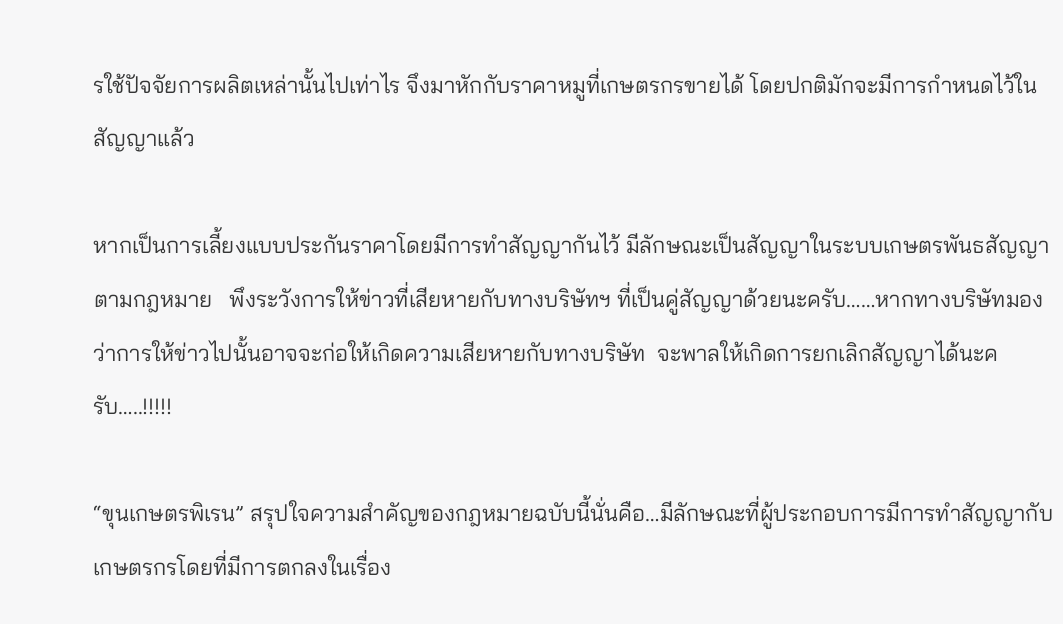รใช้ปัจจัยการผลิตเหล่านั้นไปเท่าไร จึงมาหักกับราคาหมูที่เกษตรกรขายได้ โดยปกติมักจะมีการกำหนดไว้ในสัญญาแล้ว

หากเป็นการเลี้ยงแบบประกันราคาโดยมีการทำสัญญากันไว้ มีลักษณะเป็นสัญญาในระบบเกษตรพันธสัญญาตามกฎหมาย   พึงระวังการให้ข่าวที่เสียหายกับทางบริษัทฯ ที่เป็นคู่สัญญาด้วยนะครับ……หากทางบริษัทมองว่าการให้ข่าวไปนั้นอาจจะก่อให้เกิดความเสียหายกับทางบริษัท  จะพาลให้เกิดการยกเลิกสัญญาได้นะครับ…..!!!!!

“ขุนเกษตรพิเรน” สรุปใจความสำคัญของกฎหมายฉบับนี้นั่นคือ…มีลักษณะที่ผู้ประกอบการมีการทำสัญญากับเกษตรกรโดยที่มีการตกลงในเรื่อง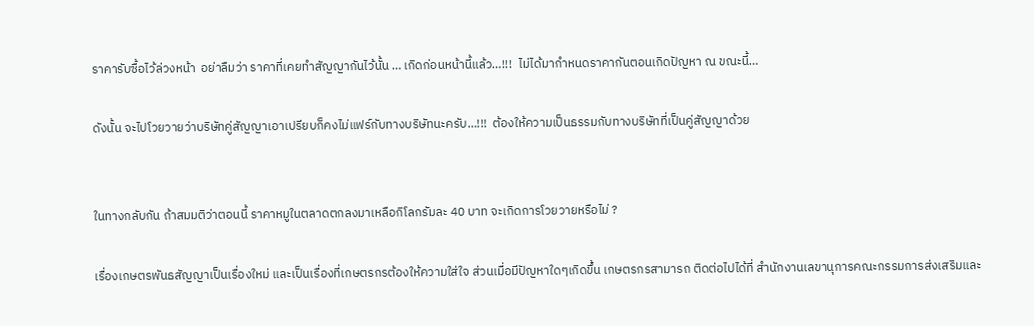ราคารับซื้อไว้ล่วงหน้า  อย่าลืมว่า ราคาที่เคยทำสัญญากันไว้นั้น … เกิดก่อนหน้านี้แล้ว…!!!  ไม่ได้มากำหนดราคากันตอนเกิดปัญหา ณ ขณะนี้…

ดังนั้น จะไปโวยวายว่าบริษัทคู่สัญญาเอาเปรียบก็คงไม่แฟร์กับทางบริษัทนะครับ…!!!  ต้องให้ความเป็นธรรมกับทางบริษัทที่เป็นคู่สัญญาด้วย


ในทางกลับกัน ถ้าสมมติว่าตอนนี้ ราคาหมูในตลาดตกลงมาเหลือกิโลกรัมละ 40 บาท จะเกิดการโวยวายหรือไม่ ?

เรื่องเกษตรพันธสัญญาเป็นเรื่องใหม่ และเป็นเรื่องที่เกษตรกรต้องให้ความใส่ใจ ส่วนเมื่อมีปัญหาใดๆเกิดขึ้น เกษตรกรสามารถ ติดต่อไปได้ที่ สำนักงานเลขานุการคณะกรรมการส่งเสริมและ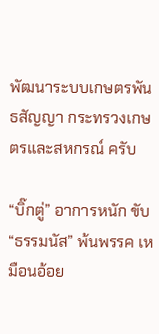พัฒนาระบบเกษตรพันธสัญญา กระทรวงเกษตรและสหกรณ์ ครับ

“บิ๊กตู่” อาการหนัก ขับ “ธรรมนัส” พ้นพรรค เหมือนอ้อย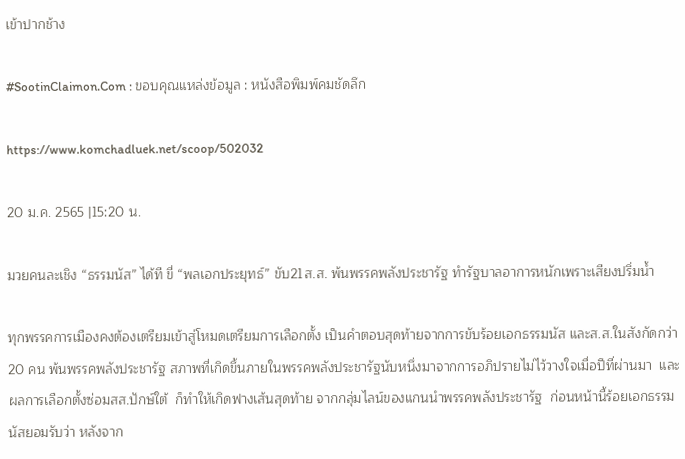เข้าปากช้าง

#SootinClaimon.Com : ขอบคุณแหล่งข้อมูล : หนังสือพิมพ์คมชัดลึก

https://www.komchadluek.net/scoop/502032

20 ม.ค. 2565 |15:20 น.

มวยคนละเชิง “ธรรมนัส” ได้ที ขี่ “พลเอกประยุทธ์” ขับ21ส.ส. พ้นพรรคพลังประชารัฐ ทำรัฐบาลอาการหนักเพราะเสียงปริ่มน้ำ

ทุกพรรคการเมืองคงต้องเตรียมเข้าสู่โหมดเตรียมการเลือกตั้ง เป็นคำตอบสุดท้ายจากการขับร้อยเอกธรรมนัส และส.ส.ในสังกัดกว่า 20 คน พ้นพรรคพลังประชารัฐ สภาพที่เกิดขึ้นภายในพรรคพลังประชารัฐนับหนึ่งมาจากการอภิปรายไม่ไว้วางใจเมื่อปีที่ผ่านมา  และผลการเลือกตั้งซ่อมสส.ปักษ์ใต้  ก็ทำให้เกิดฟางเส้นสุดท้าย จากกลุ่มไลน์ของแกนนำพรรคพลังประชารัฐ  ก่อนหน้านี้ร้อยเอกธรรมนัสยอมรับว่า หลังจาก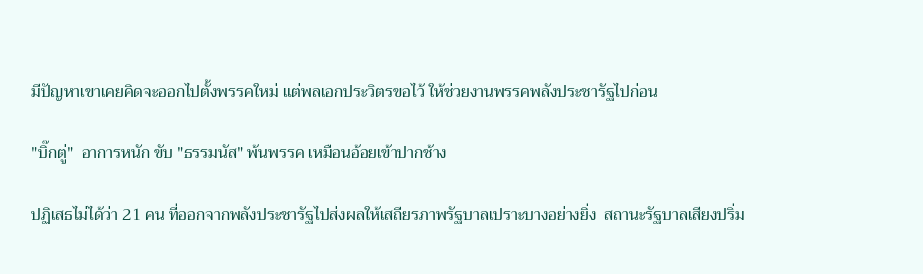มีปัญหาเขาเคยคิดจะออกไปตั้งพรรคใหม่ แต่พลเอกประวิตรขอไว้ ให้ช่วยงานพรรคพลังประชารัฐไปก่อน

"บิ๊กตู่"  อาการหนัก ขับ "ธรรมนัส" พ้นพรรค เหมือนอ้อยเข้าปากช้าง

ปฏิเสธไม่ได้ว่า 21 คน ที่ออกจากพลังประชารัฐไปส่งผลให้เสถียรภาพรัฐบาลเปราะบางอย่างยิ่ง  สถานะรัฐบาลเสียงปริ่ม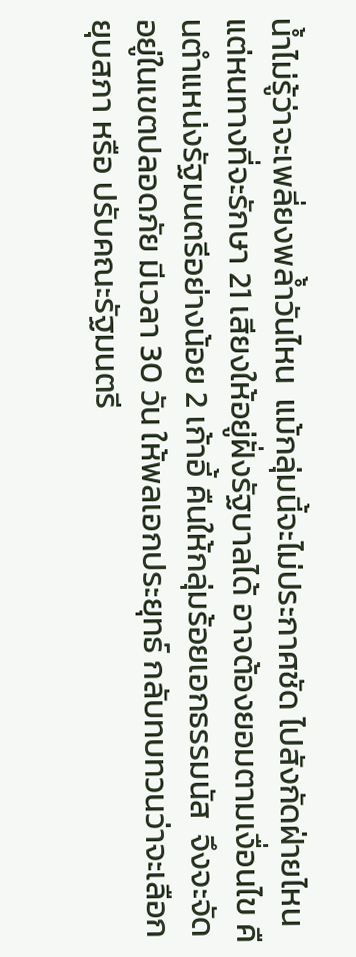น้ำไม่รู้ว่าจะเพลี่ยงพล้ำวันไหน  แม้กลุ่มนี้จะไม่ประกาศชัด ไปสังกัดฝ่ายไหน แต่หนทางที่จะรักษา 21 เสียงให้อยู่ฝั่งรัฐบาลได้ อาจต้องยอมตามเงื่อนไข คืนตำแหน่งรัฐมนตรีอย่างน้อย 2 เก้าอี้ คืนให้กลุ่มร้อยเอกธรรมนัส  จึงจะจัดอยู่ในเขตปลอดภัย มีเวลา 30 วัน ให้พลเอกประยุทธ์ กลับทบทวนว่าจะเลือกยุบสภา หรือ ปรับคณะรัฐมนตรี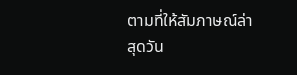ตามที่ให้สัมภาษณ์ล่าสุดวัน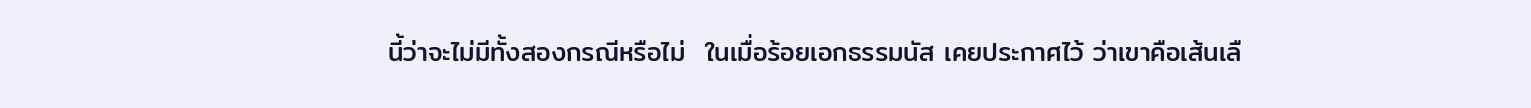นี้ว่าจะไม่มีทั้งสองกรณีหรือไม่  ในเมื่อร้อยเอกธรรมนัส เคยประกาศไว้ ว่าเขาคือเส้นเลื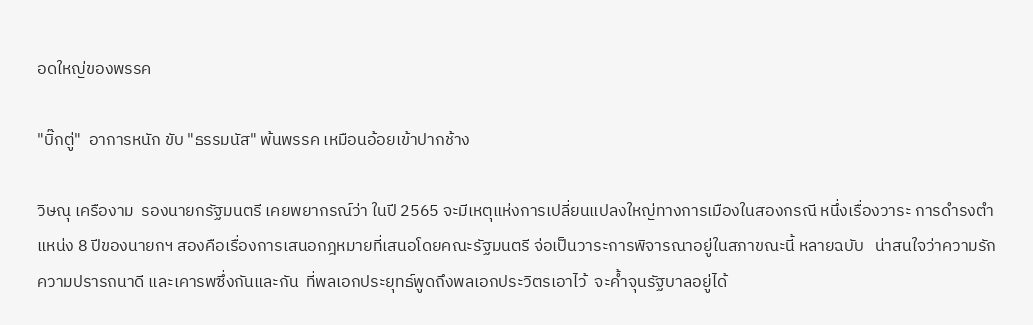อดใหญ่ของพรรค

"บิ๊กตู่"  อาการหนัก ขับ "ธรรมนัส" พ้นพรรค เหมือนอ้อยเข้าปากช้าง

วิษณุ เครืองาม  รองนายกรัฐมนตรี เคยพยากรณ์ว่า ในปี 2565 จะมีเหตุแห่งการเปลี่ยนแปลงใหญ่ทางการเมืองในสองกรณี หนึ่งเรื่องวาระ การดำรงตำแหน่ง 8 ปีของนายกฯ สองคือเรื่องการเสนอกฎหมายที่เสนอโดยคณะรัฐมนตรี จ่อเป็นวาระการพิจารณาอยู่ในสภาขณะนี้ หลายฉบับ   น่าสนใจว่าความรัก ความปรารถนาดี และเคารพซึ่งกันและกัน  ที่พลเอกประยุทธ์พูดถึงพลเอกประวิตรเอาไว้  จะค้ำจุนรัฐบาลอยู่ได้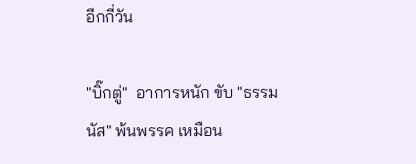อีกกี่วัน

"บิ๊กตู่"  อาการหนัก ขับ "ธรรมนัส" พ้นพรรค เหมือน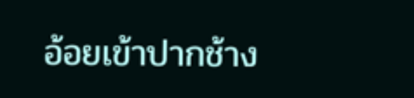อ้อยเข้าปากช้าง